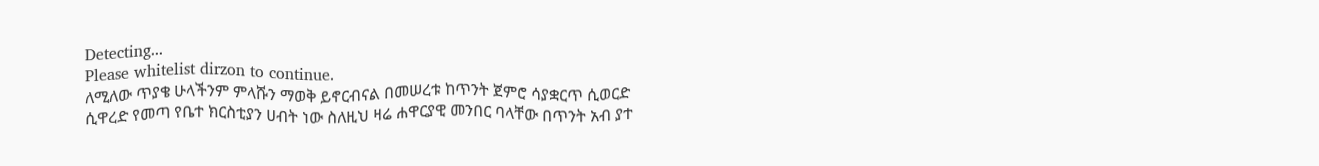Detecting...
Please whitelist dirzon to continue.
ለሚለው ጥያቄ ሁላችንም ምላሹን ማወቅ ይኖርብናል በመሠረቱ ከጥንት ጀምሮ ሳያቋርጥ ሲወርድ ሲዋረድ የመጣ የቤተ ክርስቲያን ሀብት ነው ስለዚህ ዛሬ ሐዋርያዊ መንበር ባላቸው በጥንት አብ ያተ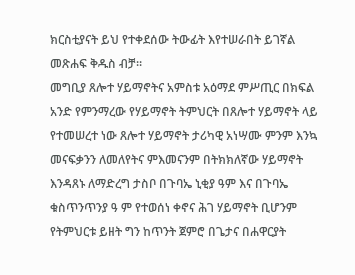ክርስቲያናት ይህ የተቀደሰው ትውፊት እየተሠራበት ይገኛል መጽሐፍ ቅዱስ ብቻ።
መግቢያ ጸሎተ ሃይማኖትና አምስቱ አዕማደ ምሥጢር በክፍል አንድ የምንማረው የሃይማኖት ትምህርት በጸሎተ ሃይማኖት ላይ የተመሠረተ ነው ጸሎተ ሃይማኖት ታሪካዊ አነሣሙ ምንም እንኳ መናፍቃንን ለመለየትና ምእመናንም በትክክለኛው ሃይማኖት እንዳጸኑ ለማድረግ ታስቦ በጉባኤ ኒቂያ ዓም እና በጉባኤ ቁስጥንጥንያ ዓ ም የተወሰነ ቀኖና ሕገ ሃይማኖት ቢሆንም የትምህርቱ ይዘት ግን ከጥንት ጀምሮ በጌታና በሐዋርያት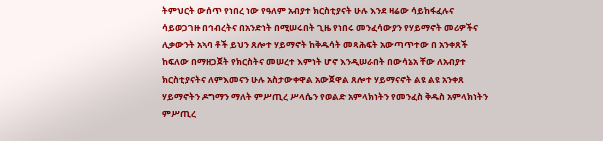ትምህርት ውሰጥ የነበረ ነው የዓለም አብያተ ክርስቲያናት ሁሉ እንደ ዛሬው ሳይከፋፈሉና ሳይወጋገዙ በኅብረትና በአንድነት በሚሠሩበት ጊዜ የነበሩ መንፈሳውያን የሃይማኖት መሪዎችና ሊቃውንት አኣባ ቶች ይህን ጸሎተ ሃይማኖት ከቅዱሳት መጻሕፍት አውጣጥተው በ አንቀጸች ከፍለው በማዘጋጀት የክርስትና መሠረተ እምነት ሆኖ እንዲሠራበት በውሳኔአ ቸው ለአብያተ ክርስቲያናትና ለምእመናን ሁሉ አስታውቀዋል አውጀዋል ጸሎተ ሃይማናኖት ልዩ ልዩ አንቀጸ ሃይማኖትን ዶግማን ማለት ምሥጢረ ሥላሴን የወልድ አምላክነትን የመንፈስ ቅዱስ አምላክነትን ምሥጢረ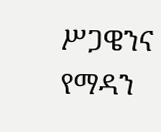ሥጋዌንና የማዳን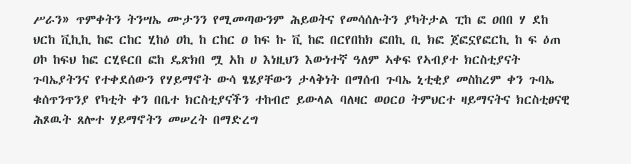ሥራን» ጥምቀትን ትንሣኤ ሙታንን የሚመጣውንም ሕይወትና የመሳሰሉትን ያካትታል ፒከ ፎ ዐበበ ሃ ደከ ህርከ ቪኪኪ ከፎ ርከር ሂከዕ ዐኪ ከ ርከር ዐ ከፍ ኩ ቪ ከፎ በርየበከክ ፎበኪ ቢ ክፎ ጀፎኗየፎርኪ ከ ፍ ዕጠ ዐኮ ከፍህ ከፎ ርሂዩርበ ፎከ ዴጽክበ ሟ አከ ሀ እነዚህን እውነተኛ ዓለም ኣቀፍ የኣብያተ ክርስቲያናት ጉባኤያትንና የተቀደሰውን የሃይማኖት ውሳ ፄሄያቸውን ታላቅነት በማሰብ ጉባኤ ኒቲቂያ መስከረም ቀን ጉባኤ ቁሰጥንጥንያ የካቲት ቀን በቤተ ክርስቲያናችን ተከብሮ ይውላል ባለዛር ወዐርዐ ትምህርተ ዛይማናትና ክርስቲፀናዊ ሕጾዉት ጸሎተ ሃይማኖትን መሠረት በማድረግ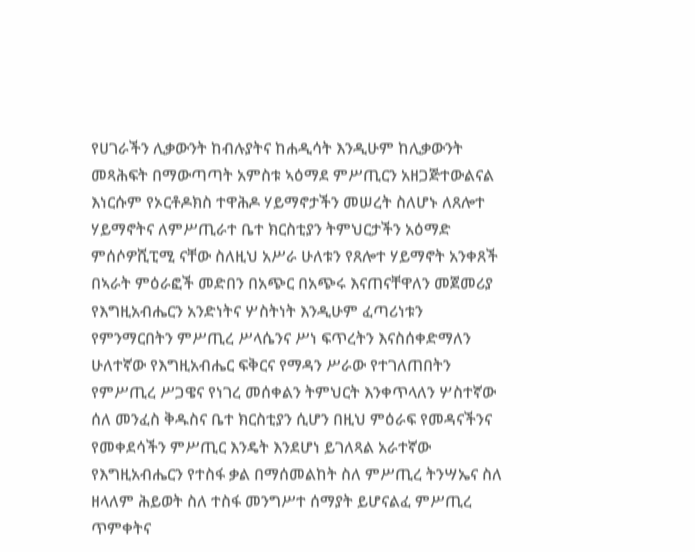የሀገራችን ሊቃውንት ከብሉያትና ከሐዲሳት እንዲሁም ከሊቃውንት መጻሕፍት በማውጣጣት አምስቱ ኣዕማደ ምሥጢርን አዘጋጅተውልናል እነርሱም የኦርቶዶክስ ተዋሕዶ ሃይማኖታችን መሠረት ስለሆኑ ለጸሎተ ሃይማኖትና ለምሥጢራተ ቤተ ክርስቲያን ትምህርታችን አዕማድ ምሰሶዎሺፒሚ ናቸው ስለዚህ አሥራ ሁለቱን የጸሎተ ሃይማኖት አንቀጸች በኣራት ምዕራፎች መድበን በአጭር በአጭሩ እናጠናቸዋለን መጀመሪያ የእግዚአብሔርን አንድነትና ሦስትነት እንዲሁም ፈጣሪነቱን የምንማርበትን ምሥጢረ ሥላሴንና ሥነ ፍጥረትን እናስሰቀድማለን ሁለተኛው የእግዚአብሔር ፍቅርና የማዳን ሥራው የተገለጠበትን የምሥጢረ ሥጋዌና የነገረ መሰቀልን ትምህርት እንቀጥላለን ሦስተኛው ሰለ መንፈስ ቅዱስና ቤተ ክርስቲያን ሲሆን በዚህ ምዕራፍ የመዳናችንና የመቀደሳችን ምሥጢር እንዴት እንደሆነ ይገለጻል አራተኛው የእግዚአብሔርን የተስፋ ቃል በማሰመልከት ስለ ምሥጢረ ትንሣኤና ስለ ዘላለም ሕይወት ስለ ተስፋ መንግሥተ ሰማያት ይሆናልፈ ምሥጢረ ጥምቀትና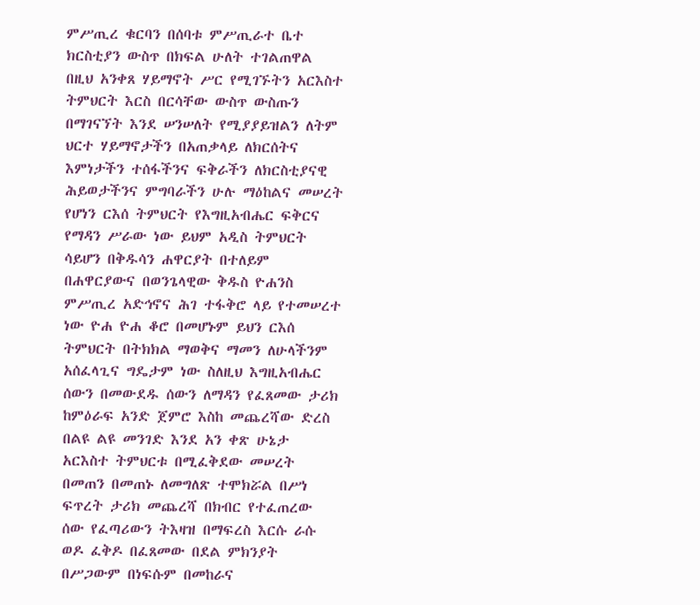ምሥጢረ ቁርባን በሰባቱ ምሥጢራተ ቤተ ክርስቲያን ውስጥ በክፍል ሁለት ተገልጠዋል በዚህ አንቀጸ ሃይማኖት ሥር የሚገኙትን አርእስተ ትምህርት እርስ በርሳቸው ውስጥ ውስጡን በማገናኘት እንደ ሠንሠለት የሚያያይዝልን ለትም ህርተ ሃይማኖታችን በአጠቃላይ ለክርሰትና እምነታችን ተሰፋችንና ፍቅራችን ለክርስቲያናዊ ሕይወታችንና ምግባራችን ሁሉ ማዕከልና መሠረት የሆነን ርእሰ ትምህርት የእግዚአብሔር ፍቅርና የማዳን ሥራው ነው ይህም አዲስ ትምህርት ሳይሆን በቅዱሳን ሐዋርያት በተለይም በሐዋርያውና በወንጌላዊው ቅዱስ ዮሐንስ ምሥጢረ አድኅኖና ሕገ ተፋቅሮ ላይ የተመሠረተ ነው ዮሐ ዮሐ ቆሮ በመሆኑም ይህን ርእሰ ትምህርት በትክክል ማወቅና ማመን ለሁላችንም አሰፈላጊና ግዴታም ነው ስለዚህ እግዚአብሔር ሰውን በመውደዱ ሰውን ለማዳን የፈጸመው ታሪክ ከምዕራፍ አንድ ጀምሮ እስከ መጨረሻው ድረስ በልዩ ልዩ መንገድ እንደ አን ቀጽ ሁኔታ አርእስተ ትምህርቱ በሚፈቅደው መሠረት በመጠን በመጠኑ ለመግለጽ ተሞክሯል በሥነ ፍጥረት ታሪክ መጨረሻ በክብር የተፈጠረው ሰው የፈጣሪውን ትእዛዝ በማፍረስ እርሱ ራሱ ወዶ ፈቅዶ በፈጸመው በደል ምክንያት በሥጋውም በነፍሱም በመከራና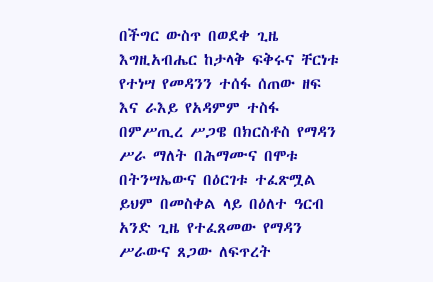በችግር ውስጥ በወደቀ ጊዜ እግዚአብሔር ከታላቅ ፍቅሩና ቸርነቱ የተነሣ የመዳንን ተሰፋ ሰጠው ዘፍ እና ራእይ የአዳምም ተስፋ በምሥጢረ ሥጋዌ በክርስቶስ የማዳን ሥራ ማለት በሕማሙና በሞቱ በትንሣኤውና በዕርገቱ ተፈጽሟል ይህም በመስቀል ላይ በዕለተ ዓርብ አንድ ጊዜ የተፈጸመው የማዳን ሥራውና ጸጋው ለፍጥረት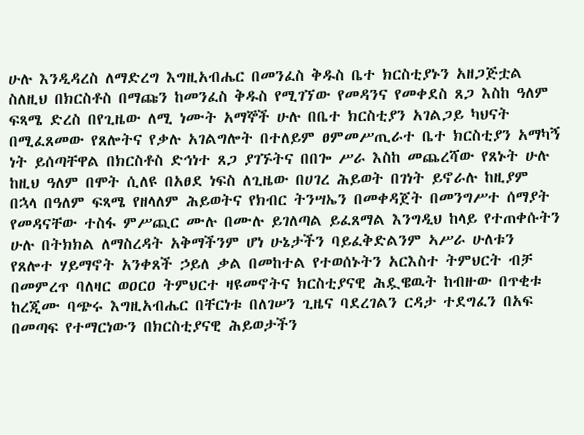ሁሉ እንዲዳረስ ለማድረግ እግዚአብሔር በመንፈስ ቅዱስ ቤተ ክርስቲያኑን አዘጋጅቷል ስለዚህ በክርስቶስ በማጩን ከመንፈስ ቅዱስ የሚገኘው የመዳንና የመቀደስ ጸጋ እስከ ዓለም ፍጻሜ ድረስ በየጊዜው ለሚ ነሙት አማኞች ሁሉ በቤተ ክርስቲያን አገልጋይ ካህናት በሚፈጸመው የጸሎትና የቃሉ አገልግሎት በተለይም ፀምመሥጢራተ ቤተ ክርስቲያን አማካኝ ነት ይሰጣቸዋል በክርስቶስ ድኅነተ ጸጋ ያገኙትና በበጐ ሥራ እስከ መጨረሻው የጸኑት ሁሉ ከዚህ ዓለም በሞት ሲለዩ በአፀደ ነፍስ ለጊዜው በሀገረ ሕይወት በገነት ይኖራሉ ከዚያም በኋላ በዓለም ፍጻሜ የዘላለም ሕይወትና የክብር ትንሣኤን በመቀዳጀት በመንግሥተ ሰማያት የመዳናቸው ተስፋ ምሥጪር ሙሉ በሙሉ ይገለጣል ይፈጸማል እንግዲህ ከላይ የተጠቀሱትን ሁሉ በትክክል ለማስረዳት አቅማችንም ሆነ ሁኔታችን ባይፈቅድልንም ኣሥራ ሁለቱን የጸሎተ ሃይማኖት አንቀጸች ኃይለ ቃል በመከተል የተወሰኑትን አርእስተ ትምህርት ብቻ በመምረጥ ባለዛር ወዐርዐ ትምህርተ ዛዩመኖትና ክርስቲያናዊ ሕዷዌዉት ከብዙው በጥቂቱ ከረጂሙ ባጭሩ እግዚአብሔር በቸርነቱ በለገሠን ጊዜና ባደረገልን ርዳታ ተደግፈን በአፍ በመጣፍ የተማርነውን በክርስቲያናዊ ሕይወታችን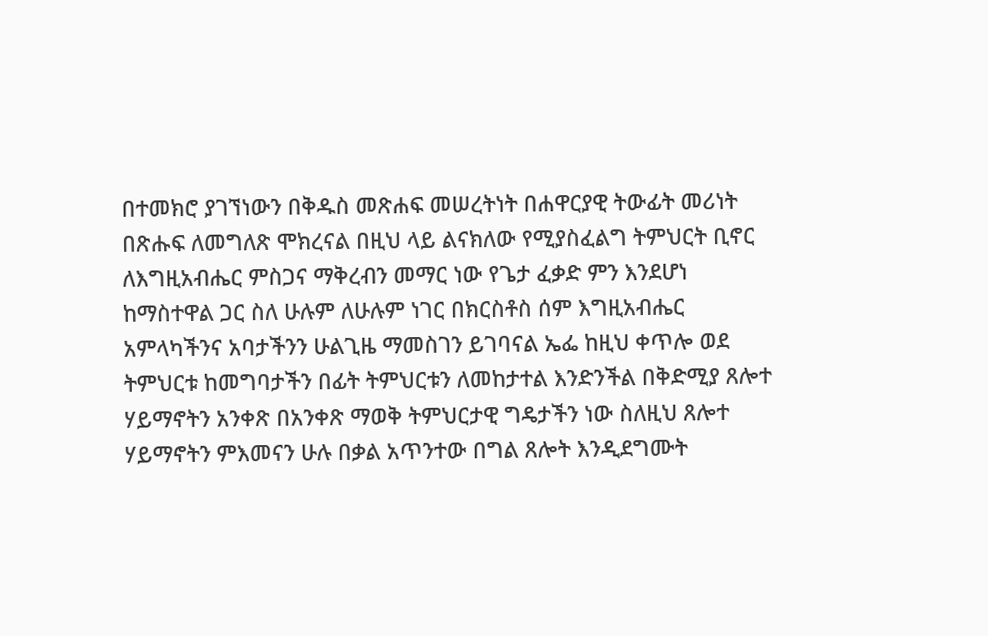በተመክሮ ያገኘነውን በቅዱስ መጽሐፍ መሠረትነት በሐዋርያዊ ትውፊት መሪነት በጽሑፍ ለመግለጽ ሞክረናል በዚህ ላይ ልናክለው የሚያስፈልግ ትምህርት ቢኖር ለእግዚአብሔር ምስጋና ማቅረብን መማር ነው የጌታ ፈቃድ ምን እንደሆነ ከማስተዋል ጋር ስለ ሁሉም ለሁሉም ነገር በክርስቶስ ሰም እግዚአብሔር አምላካችንና አባታችንን ሁልጊዜ ማመስገን ይገባናል ኤፌ ከዚህ ቀጥሎ ወደ ትምህርቱ ከመግባታችን በፊት ትምህርቱን ለመከታተል እንድንችል በቅድሚያ ጸሎተ ሃይማኖትን አንቀጽ በአንቀጽ ማወቅ ትምህርታዊ ግዴታችን ነው ስለዚህ ጸሎተ ሃይማኖትን ምእመናን ሁሉ በቃል አጥንተው በግል ጸሎት እንዲደግሙት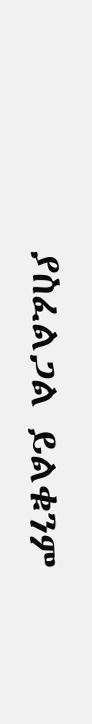ያስፈልጋል ይልቁንም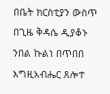በቤት ክርስቲያን ውስጥ በጊዜ ቅዳሴ ዲያቆኑ ንበል ኩልነ በጥበበ እግዚአብሔር ጸሎተ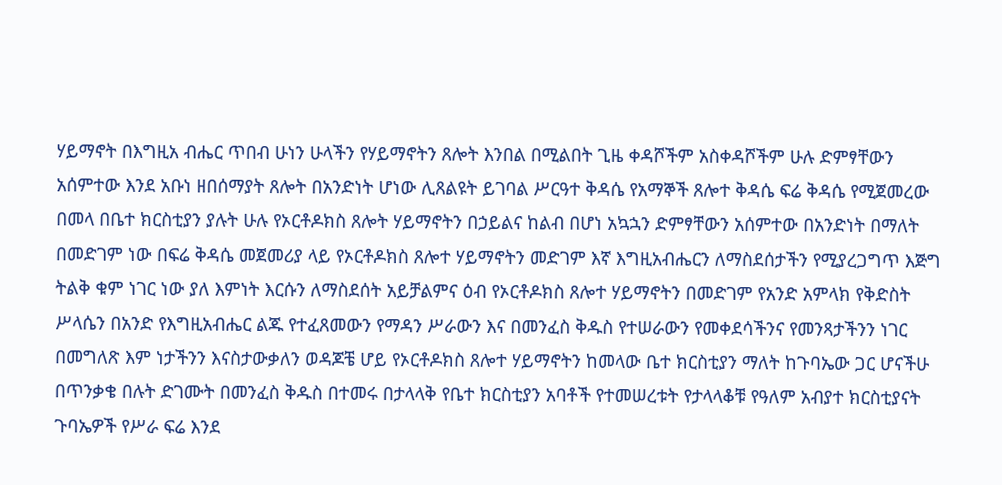ሃይማኖት በእግዚአ ብሔር ጥበብ ሁነን ሁላችን የሃይማኖትን ጸሎት እንበል በሚልበት ጊዜ ቀዳሾችም አስቀዳሾችም ሁሉ ድምፃቸውን አሰምተው እንደ አቡነ ዘበሰማያት ጸሎት በአንድነት ሆነው ሊጸልዩት ይገባል ሥርዓተ ቅዳሴ የአማኞች ጸሎተ ቅዳሴ ፍሬ ቅዳሴ የሚጀመረው በመላ በቤተ ክርስቲያን ያሉት ሁሉ የኦርቶዶክስ ጸሎት ሃይማኖትን በኃይልና ከልብ በሆነ አኳኋን ድምፃቸውን አሰምተው በአንድነት በማለት በመድገም ነው በፍሬ ቅዳሴ መጀመሪያ ላይ የኦርቶዶክስ ጸሎተ ሃይማኖትን መድገም እኛ እግዚአብሔርን ለማስደሰታችን የሚያረጋግጥ እጅግ ትልቅ ቁም ነገር ነው ያለ እምነት እርሱን ለማስደሰት አይቻልምና ዕብ የኦርቶዶክስ ጸሎተ ሃይማኖትን በመድገም የአንድ አምላክ የቅድስት ሥላሴን በአንድ የእግዚአብሔር ልጁ የተፈጸመውን የማዳን ሥራውን እና በመንፈስ ቅዱስ የተሠራውን የመቀደሳችንና የመንጻታችንን ነገር በመግለጽ እም ነታችንን እናስታውቃለን ወዳጆቼ ሆይ የኦርቶዶክስ ጸሎተ ሃይማኖትን ከመላው ቤተ ክርስቲያን ማለት ከጉባኤው ጋር ሆናችሁ በጥንቃቄ በሉት ድገሙት በመንፈስ ቅዱስ በተመሩ በታላላቅ የቤተ ክርስቲያን አባቶች የተመሠረቱት የታላላቆቹ የዓለም አብያተ ክርስቲያናት ጉባኤዎች የሥራ ፍሬ እንደ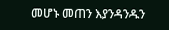መሆኑ መጠን እያንዳንዱን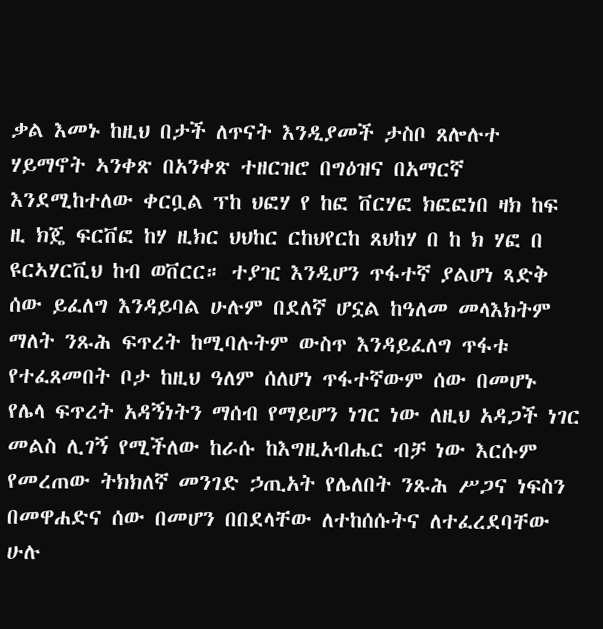ቃል እመኑ ከዚህ በታች ለጥናት እንዲያመች ታስቦ ጸሎሉተ ሃይማኖት ኣንቀጽ በአንቀጽ ተዘርዝሮ በግዕዝና በአማርኛ እንደሚከተለው ቀርቧል ፕከ ህፎሃ የ ከፎ ቨርሃፎ ክፎፎነበ ዛክ ከፍ ዚ ክጄ ፍርቨፎ ከሃ ዚክር ህህከር ርከህየርከ ጸህከሃ በ ከ ክ ሃፎ በ ዩርኣሃርቪህ ከብ ወቨርር። ተያዢ እንዲሆን ጥፋተኛ ያልሆነ ጻድቅ ሰው ይፈለግ እንዳይባል ሁሉም በደለኛ ሆኗል ከዓለመ መላእክትም ማለት ንጹሕ ፍጥረት ከሚባሉትም ውስጥ እንዳይፈለግ ጥፋቱ የተፈጸመበት ቦታ ከዚህ ዓለም ሰለሆነ ጥፋተኛውም ሰው በመሆኑ የሌላ ፍጥረት አዳኝነትን ማሰብ የማይሆን ነገር ነው ለዚህ አዳጋች ነገር መልስ ሊገኝ የሚችለው ከራሱ ከእግዚአብሔር ብቻ ነው እርሱም የመረጠው ትክክለኛ መንገድ ኃጢአት የሌለበት ንጹሕ ሥጋና ነፍስን በመዋሐድና ሰው በመሆን በበደላቸው ለተከሰሱትና ለተፈረደባቸው ሁሉ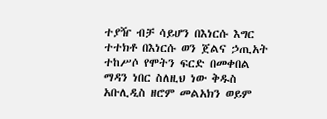ተያዥ ብቻ ሳይሆን በእነርሱ እግር ተተክቶ በእነርሱ ወን ጀልና ኃጢአት ተከሥሶ የሞትን ፍርድ በመቀበል ማዳን ነበር ስለዚህ ነው ቅዱስ አቡሊዲስ ዘሮም መልአክን ወይም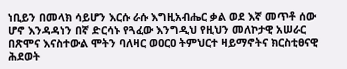ነቢይን በመላክ ሳይሆን እርሱ ራሱ እግዚአብሔር ቃል ወደ እኛ መጥቶ ሰው ሆኖ እንዳዳነን በኛ ድርሳኑ የጓፈው እንግዲህ የዚህን መለኮታዊ አሠራር በጽሞና እናስተውል ሞትን ባለዛር ወዐርዐ ትምህርተ ዛይማኖትና ክርስቲፀናዊ ሕደወት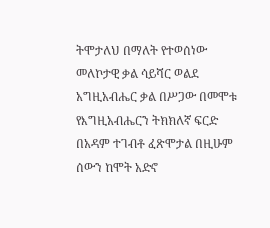ትሞታለህ በማለት የተወሰነው መለኮታዊ ቃል ሳይሻር ወልደ አግዚአብሔር ቃል በሥጋው በመሞቱ የእግዚአብሔርን ትክክለኛ ፍርድ በአዳም ተገብቶ ፈጽሞታል በዚሁም ሰውን ከሞት አድኖ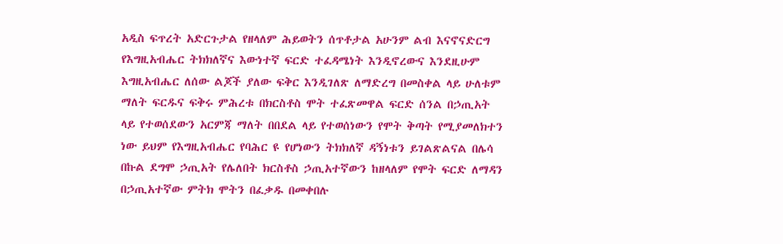አዲስ ፍጥረት አድርጉታል የዘላለም ሕይወትን ሰጥቶታል አሁንም ልብ እናኖናድርግ የእግዚአብሔር ትክክለኛና እውነተኛ ፍርድ ተፈዳሜነት እንዲኖረውና እንደዚሁም እግዚአብሔር ለሰው ልጆች ያለው ፍቅር እንዲገለጽ ለማድረግ በመስቀል ላይ ሁለቱም ማለት ፍርዱና ፍቅሩ ምሕረቱ በክርስቶስ ሞት ተፈጽመዋል ፍርድ ሰንል በኃጢአት ላይ የተወሰደውን አርምጃ ማለት በበደል ላይ የተወሰነውን የሞት ቅጣት የሚያመለክተን ነው ይህም የእግዚአብሔር የባሕር ዩ የሆነውን ትክክለኛ ዳኝነቱን ይገልጽልናል በሌሳ በኩል ደግሞ ኃጢአት የሌለበት ክርስቶስ ኃጢአተኛውን ከዘላለም የሞት ፍርድ ለማዳን በኃጢአተኛው ምትክ ሞትን በፈቃዱ በመቀበሉ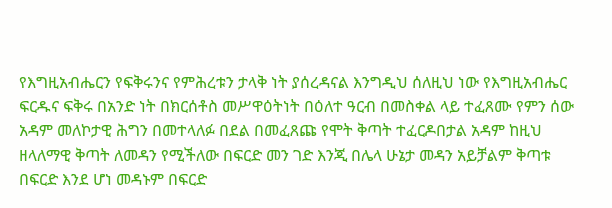የእግዚአብሔርን የፍቅሩንና የምሕረቱን ታላቅ ነት ያሰረዳናል እንግዲህ ሰለዚህ ነው የእግዚአብሔር ፍርዱና ፍቅሩ በአንድ ነት በክርሰቶስ መሥዋዕትነት በዕለተ ዓርብ በመስቀል ላይ ተፈጸሙ የምን ሰው አዳም መለኮታዊ ሕግን በመተላለፉ በደል በመፈጸጩ የሞት ቅጣት ተፈርዶበታል አዳም ከዚህ ዘላለማዊ ቅጣት ለመዳን የሚችለው በፍርድ መን ገድ እንጂ በሌላ ሁኔታ መዳን አይቻልም ቅጣቱ በፍርድ እንደ ሆነ መዳኑም በፍርድ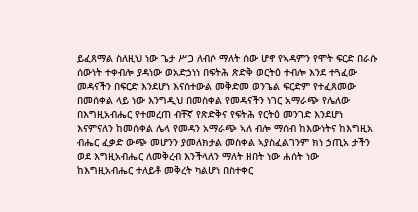ይፈጸማል ስለዚህ ነው ጌታ ሥጋ ለብሶ ማለት ሰው ሆኖ የኣዳምን የሞት ፍርድ በራሱ ሰውነት ተቀብሎ ያዳነው ወአድኃነነ በፍትሕ ጽድቅ ወርትዕ ተብሎ እንደ ተጓፈው መዳናችን በፍርድ እንደሆነ እናሰተውል መቅድመ ወንጌል ፍርድም የተፈጸመው በመሰቀል ላይ ነው እንግዲህ በመስቀል የመዳናችን ነገር አማራጭ የሌለው በእግዚአብሔር የተመረጠ ብቸኛ የጽድቅና የፍትሕ የርትዕ መንገድ እንደሆነ እናምናለን ከመሰቀል ሌላ የመዳን አማራጭ ኣለ ብሎ ማሰብ ከእውነትና ከእግዚአ ብሔር ፈቃድ ውጭ መሆንን ያመለክታል መስቀል ኣያስፈልገንም ክነ ኃጢአ ታችን ወደ እግዚአብሔር ለመቅረብ እንችላለን ማለት ዘበት ነው ሐሰት ነው ከእግዚአብሔር ተለይቶ መቅረት ካልሆነ በስተቀር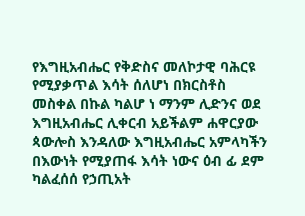የእግዚአብሔር የቅድስና መለኮታዊ ባሕርዩ የሚያቃጥል እሳት ሰለሆነ በክርስቶስ መስቀል በኩል ካልሆ ነ ማንም ሊድንና ወደ እግዚአብሔር ሊቀርብ አይችልም ሐዋርያው ጳውሎስ እንዳለው እግዚአብሔር አምላካችን በእውነት የሚያጠፋ እሳት ነውና ዕብ ፊ ደም ካልፈሰሰ የኃጢአት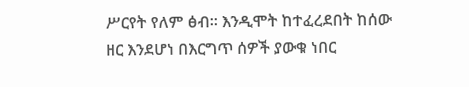ሥርየት የለም ፅብ። እንዲሞት ከተፈረደበት ከሰው ዘር እንደሆነ በእርግጥ ሰዎች ያውቁ ነበር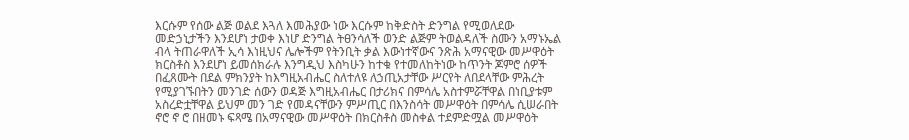እርሱም የሰው ልጅ ወልደ እጓለ እመሕያው ነው እርሱም ከቅድስት ድንግል የሚወለደው መድኃኒታችን እንደሆነ ታወቀ እነሆ ድንግል ትፀንሳለች ወንድ ልጅም ትወልዳለች ስሙን አማኑኤል ብላ ትጠራዋለች ኢሳ እነዚህና ሌሎችም የትንቢት ቃል እውነተኛውና ንጽሕ አማናዊው መሥዋዕት ክርስቶስ እንደሆነ ይመሰክራሉ እንግዲህ እስካሁን ከተቁ የተመለከትነው ከጥንት ጆምሮ ሰዎች በፈጸሙት በደል ምክንያት ከእግዚአብሔር ስለተለዩ ለኃጢአታቸው ሥርየት ለበደላቸው ምሕረት የሚያገኙበትን መንገድ ሰውን ወዳጅ እግዚአብሔር በታሪክና በምሳሌ አስተምሯቸዋል በነቢያቱም አስረድቷቸዋል ይህም መን ገድ የመዳናቸውን ምሥጢር በእንስሳት መሥዋዕት በምሳሌ ሲሠራበት ኖሮ ኖ ሮ በዘመኑ ፍጻሜ በአማናዊው መሥዋዕት በክርስቶስ መስቀል ተደምድሟል መሥዋዕት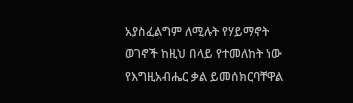አያስፈልግም ለሚሉት የሃይማኖት ወገኖች ከዚህ በላይ የተመለከት ነው የእግዚአብሔር ቃል ይመሰክርባቸዋል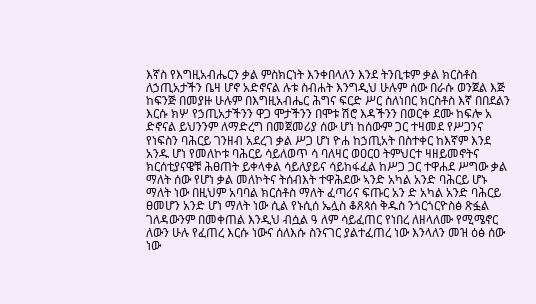እኛስ የእግዚአብሔርን ቃል ምስክርነት እንቀበላለን እንደ ትንቢቱም ቃል ክርስቶስ ለኃጢአታችን ቤዛ ሆኖ አድኖናል ሉቱ ስብሐት እንግዲህ ሁሉም ሰው በራሱ ወንጀል እጅ ከፍንጅ በመያዙ ሁሉም በእግዚአብሔር ሕግና ፍርድ ሥር ስለነበር ክርስቶስ እኛ በበደልን እርሱ ክሦ የኃጢአታችንን ዋጋ ሞታችንን በሞቱ ሽሮ እዳችንን በወርቀ ደሙ ከፍሎ አ ድኖናል ይህንንም ለማድረግ በመጀመሪያ ሰው ሆነ ከሰውም ጋር ተዛመደ የሥጋንና የነፍስን ባሕርይ ገንዘብ አደረገ ቃል ሥጋ ሆነ ዮሐ ከኃጢአት በስተቀር ከእኛም እንደ አንዱ ሆነ የመለኮቱ ባሕርይ ሳይለወጥ ሳ ባለዛር ወዐርዐ ትምህርተ ዛዘይመኖትና ክርሰቲያናዌቹ ሕፀጠት ይቀላቀል ሳይለያይና ሳይከፋፈል ከሥጋ ጋር ተዋሐደ ሥግው ቃል ማለት ሰው የሆነ ቃል መለኮትና ትሰብእት ተዋሕደው ኣንድ አካል አንድ ባሕርይ ሆኑ ማለት ነው በዚህም አባባል ክርሰቶስ ማለት ፈጣሪና ፍጡር አን ድ አካል አንድ ባሕርይ ፀመሆን አንድ ሆነ ማለት ነው ሲል የኑሲሰ ኤሏስ ቆጸጳሰ ቅዱስ ንጎርጎርዮስፅ ጽፏል ገለዳውንም በመቀጠል እንዲህ ብሷል ዓ ለም ሳይፈጠር የነበረ ለዘላለሙ የሚሜኖር ለውን ሁሉ የፈጠረ እርሱ ነውና ሰለእሱ ስንናገር ያልተፈጠረ ነው እንላለን መዝ ዕፅ ሰው ነው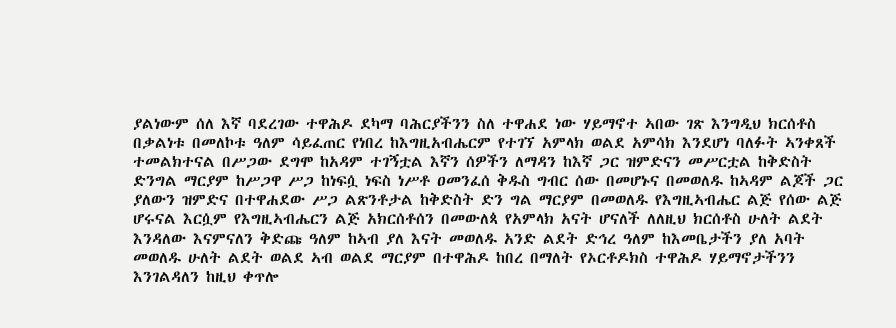ያልነውም ሰለ እኛ ባደረገው ተዋሕዶ ደካማ ባሕርያችንን ስለ ተዋሐደ ነው ሃይማኖተ ኣበው ገጽ እንግዲህ ክርሰቶስ በቃልነቱ በመለኮቱ ዓለም ሳይፈጠር የነበረ ከእግዚአብሔርም የተገኘ አምላክ ወልደ አምሳክ እንደሆነ ባለፉት ኣንቀጸች ተመልክተናል በሥጋው ደግሞ ከአዳም ተገኝቷል እኛን ሰዎችን ለማዳን ከእኛ ጋር ዝምድናን መሥርቷል ከቅድስት ድንግል ማርያም ከሥጋዋ ሥጋ ከነፍሷ ነፍስ ነሥቶ ዐመንፈሰ ቅዱስ ግብር ሰው በመሆኑና በመወለዱ ከኣዳም ልጆች ጋር ያለውን ዝምድና በተዋሐደው ሥጋ ልጽንቶታል ከቅድስት ድን ግል ማርያም በመወለዱ የእግዚኣብሔር ልጅ የሰው ልጅ ሆሩናል እርሷም የእግዚኣብሔርን ልጅ አክርሰቶሰን በመውለጳ የአምላክ አናት ሆናለች ለለዚህ ክርሰቶስ ሁለት ልደት እንዳለው እናምናለን ቅድጩ ዓለም ከኣብ ያለ እናት መወለዱ አንድ ልደት ድኅረ ዓለም ከእመቤታችን ያለ አባት መወለዱ ሁለት ልደት ወልደ ኣብ ወልደ ማርያም በተዋሕዶ ከበረ በማለት የኦርቶዶክስ ተዋሕዶ ሃይማኖታችንን እንገልዳለን ከዚህ ቀጥሎ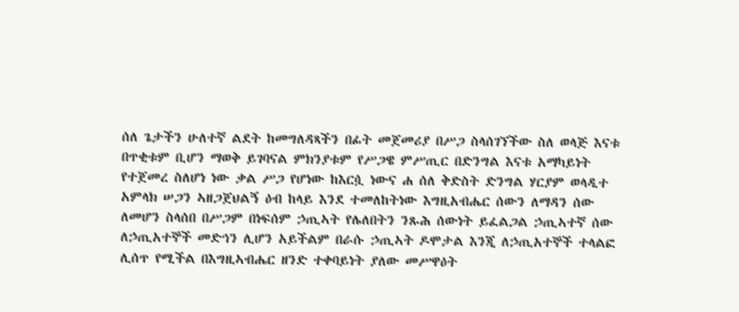ሰለ ጌታችን ሁለተኛ ልደት ከመግለዳጻችን በፊት መጀመሪያ በሥጋ ስላሰገኘችው ስለ ወላጅ እናቱ በጥቂቱም ቢሆን ማወቅ ይገባናል ምክንያቱም የሥጋዌ ምሥጢር በድንግል እናቱ አማካይነት የተጀመረ ስለሆነ ነው ቃል ሥጋ የሆነው ከእርሷ ነውና ሐ ሰለ ቅድስት ድንግል ሃርያም ወላዲተ አምላክ ሠጋን ኣዘጋጀህልኝ ዕብ ከላይ እንደ ተመለከትነው እግዚአብሔር ሰውን ለማዳን ሰው ለመሆን ስላሰበ በሥጋም በነፍሰም ኃጢኣት የሌለበትን ንጹሕ ሰውነት ይፈልጋል ኃጢኣተኛ ሰው ለኃጢአተኞች መድኅን ሊሆን አይችልም በራሱ ኃጢኣት ዶሞታል እንጂ ለኃጢአተኞች ተላልፎ ሊሰጥ የሚችል በእግዚኣብሔር ዘንድ ተቀባይነት ያለው መሥዋዕት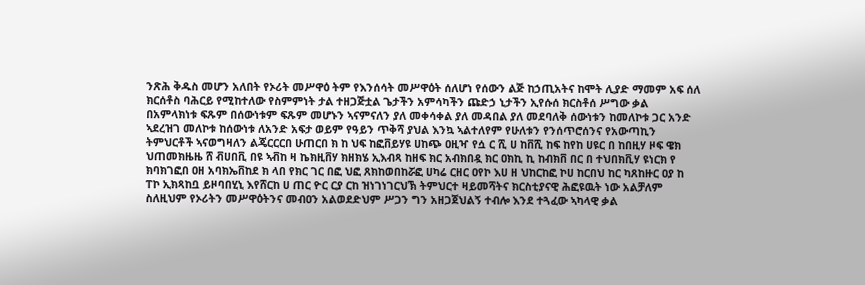ንጽሕ ቅዱስ መሆን አለበት የኦሪት መሥዋዕ ትም የእንሰሳት መሥዋዕት ሰለሆነ የሰውን ልጅ ከኃጢአትና ከሞት ሊያድ ማመም አፍ ሰለ ክርሰቶስ ባሕርይ የሚከተለው የስምምነት ታል ተዘጋጅቷል ጌታችን አምሳካችን ጩድኃ ኒታችን ኢየሱሰ ክርስቶሰ ሥግው ቃል በአምላክነቱ ፍጹም በሰውነቱም ፍጹም መሆኑን ኣናምናለን ያለ መቀሳቀል ያለ መዳበል ያለ መደባለቅ ሰውነቱን ከመለኮቱ ጋር አንድ ኣደረዝገ መለኮቱ ከሰውነቱ ለአንድ አፍታ ወይም የዓይን ጥቅሻ ያህል እንኳ ኣልተለየም የሁለቱን የንሰጥሮሰንና የአውጣኪን ትምህርቶች ኣናወግዛለን ልጄርርርበ ሁጠርበ ክ ከ ህፍ ከፎቨይሃዩ ሀከጭ ዐዚዣ የሷ ር ሺ ሀ ከቨሺ ከፍ ከየከ ሀዩር በ ከበዚሃ ዞፍ ዌክ ህጠመክዜዜ ሸ ቭሀበቪ በዩ ኣቭከ ዛ ኬክዚቨሃ ክዘክሄ ኢእብጻ ከዘፍ ክር አብክበዷ ክር ዐክኪ ኪ ከብክቨ በር በ ተህበክቪሃ ዩነርክ የ ክባክገፎበ ዐዘ አባክኤቨከደ ክ ላበ የክር ገር በፎ ህፎ ጸክከወበከሯፎ ሀካሬ ርዘር ዐየኮ እሀ ዘ ህከርከፎ ኮሀ ከርበህ ከር ካጸከዙር ዐያ ከ ፐኮ ኢክጻከቧ ይዞባበሂኒ እየሸርከ ሀ ጠር ዮር ርያ ርከ ዝነገነገርህኽ ትምህርተ ዛይመሻትና ክርስቲያናዊ ሕፎዩዉት ነው አልቻለም ስለዚህም የኦሪትን መሥዋዕትንና መብዐን አልወደድህም ሥጋን ግን አዘጋጀህልኝ ተብሎ እንደ ተጓፈው ኣካላዊ ቃል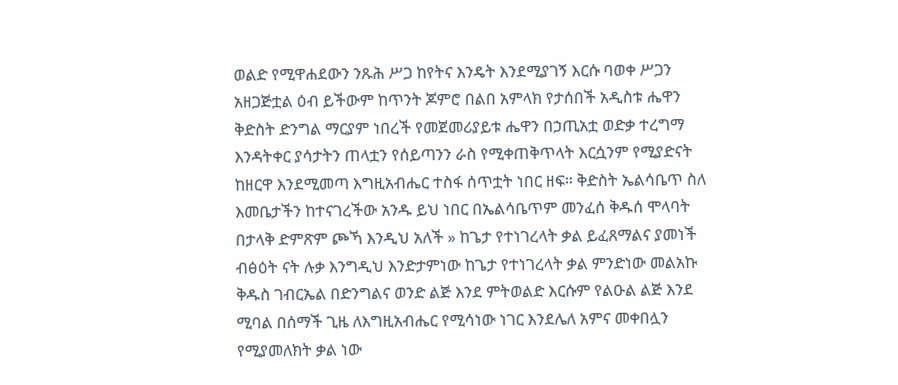ወልድ የሚዋሐደውን ንጹሕ ሥጋ ከየትና እንዴት እንደሚያገኝ እርሱ ባወቀ ሥጋን አዘጋጅቷል ዕብ ይችውም ከጥንት ጆምሮ በልበ አምላክ የታሰበች አዲስቱ ሔዋን ቅድስት ድንግል ማርያም ነበረች የመጀመሪያይቱ ሔዋን በኃጢአቷ ወድቃ ተረግማ እንዳትቀር ያሳታትን ጠላቷን የሰይጣንን ራስ የሚቀጠቅጥላት እርሷንም የሚያድናት ከዘርዋ እንደሚመጣ እግዚአብሔር ተስፋ ሰጥቷት ነበር ዘፍ። ቅድስት ኤልሳቤጥ ስለ እመቤታችን ከተናገረችው አንዱ ይህ ነበር በኤልሳቤጥም መንፈሰ ቅዱሰ ሞላባት በታላቅ ድምጽም ጮኻ እንዲህ አለች » ከጌታ የተነገረላት ቃል ይፈጸማልና ያመነች ብፅዕት ናት ሉቃ እንግዲህ እንድታምነው ከጌታ የተነገረላት ቃል ምንድነው መልአኩ ቅዱስ ገብርኤል በድንግልና ወንድ ልጅ እንደ ምትወልድ እርሱም የልዑል ልጅ እንደ ሚባል በሰማች ጊዜ ለእግዚአብሔር የሚሳነው ነገር እንደሌለ አምና መቀበሏን የሚያመለክት ቃል ነው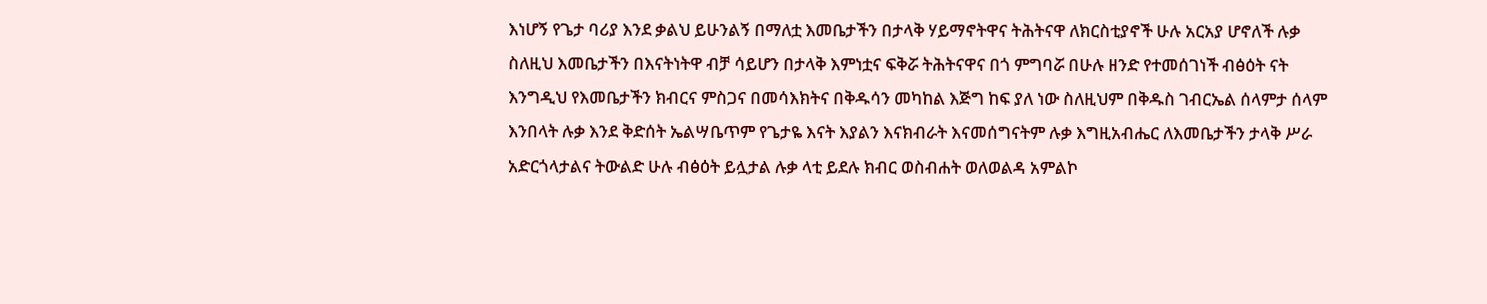እነሆኝ የጌታ ባሪያ እንደ ቃልህ ይሁንልኝ በማለቷ እመቤታችን በታላቅ ሃይማኖትዋና ትሕትናዋ ለክርስቲያኖች ሁሉ አርአያ ሆኖለች ሉቃ ስለዚህ እመቤታችን በእናትነትዋ ብቻ ሳይሆን በታላቅ እምነቷና ፍቅሯ ትሕትናዋና በጎ ምግባሯ በሁሉ ዘንድ የተመሰገነች ብፅዕት ናት እንግዲህ የእመቤታችን ክብርና ምስጋና በመሳእክትና በቅዱሳን መካከል እጅግ ከፍ ያለ ነው ስለዚህም በቅዱስ ገብርኤል ሰላምታ ሰላም እንበላት ሉቃ እንደ ቅድሰት ኤልሣቤጥም የጌታዬ እናት እያልን እናክብራት እናመሰግናትም ሉቃ እግዚአብሔር ለእመቤታችን ታላቅ ሥራ አድርጎላታልና ትውልድ ሁሉ ብፅዕት ይሏታል ሉቃ ላቲ ይደሉ ክብር ወስብሐት ወለወልዳ አምልኮ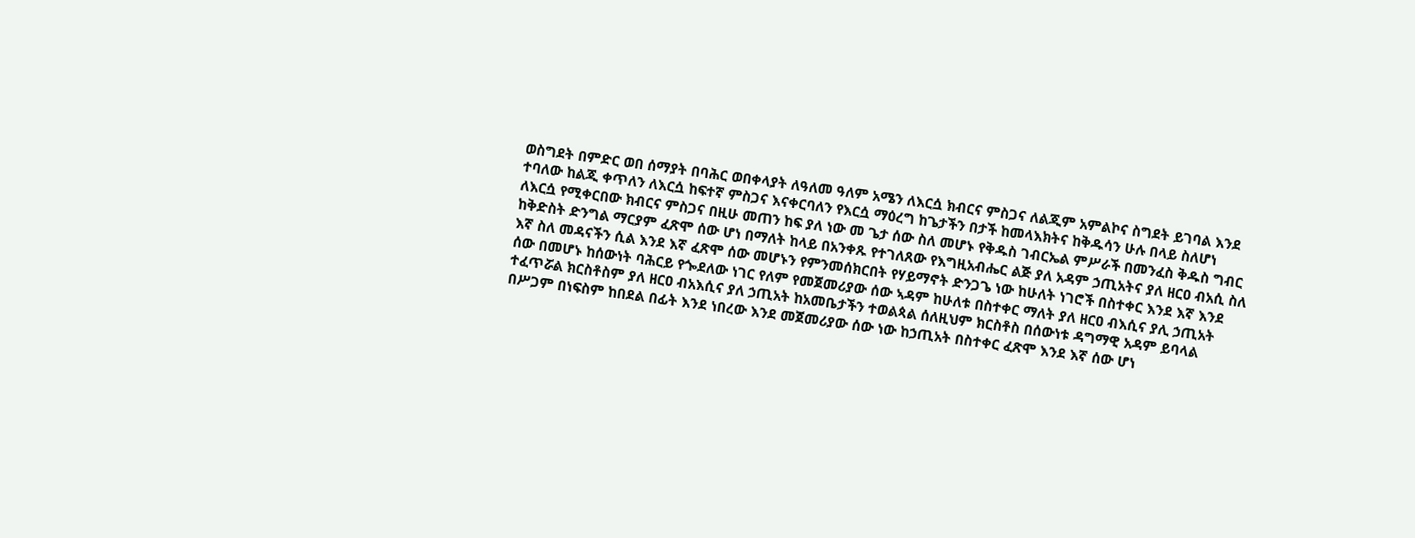ወስግደት በምድር ወበ ሰማያት በባሕር ወበቀላያት ለዓለመ ዓለም አሜን ለእርሷ ክብርና ምስጋና ለልጂም አምልኮና ስግደት ይገባል እንደ ተባለው ከልጂ ቀጥለን ለእርሷ ከፍተኛ ምስጋና እናቀርባለን የእርሷ ማዕረግ ከጌታችን በታች ከመላእክትና ከቅዱሳን ሁሉ በላይ ስለሆነ ለእርሷ የሚቀርበው ክብርና ምስጋና በዚሁ መጠን ከፍ ያለ ነው መ ጌታ ሰው ስለ መሆኑ የቅዱስ ገብርኤል ምሥራች በመንፈስ ቅዱስ ግብር ከቅድስት ድንግል ማርያም ፈጽሞ ሰው ሆነ በማለት ከላይ በአንቀጹ የተገለጸው የእግዚአብሔር ልጅ ያለ አዳም ኃጢአትና ያለ ዘርዐ ብአሲ ስለ እኛ ስለ መዳናችን ሲል እንደ እኛ ፈጽሞ ሰው መሆኑን የምንመሰክርበት የሃይማኖት ድንጋጌ ነው ከሁለት ነገሮች በስተቀር እንደ እኛ እንደ ሰው በመሆኑ ከሰውነት ባሕርይ የጐደለው ነገር የለም የመጀመሪያው ሰው ኣዳም ከሁለቱ በስተቀር ማለት ያለ ዘርዐ ብእሲና ያሊ ኃጢአት ተፈጥሯል ክርስቶስም ያለ ዘርዐ ብአእሲና ያለ ኃጢአት ከአመቤታችን ተወልጳል ሰለዚህም ክርስቶስ በሰውነቱ ዳግማዊ አዳም ይባላል በሥጋም በነፍስም ከበደል በፊት እንደ ነበረው እንደ መጀመሪያው ሰው ነው ከኃጢአት በስተቀር ፈጽሞ እንደ እኛ ሰው ሆነ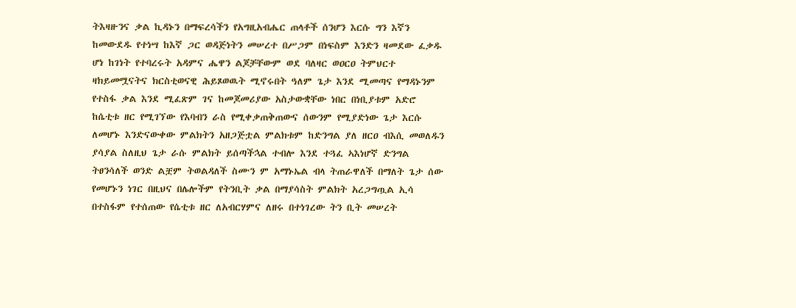ትእዛዙንና ቃል ኪዳኑን በማፍረሳችን የአግዚአብሔር ጠላቶች ሰንሆን እርሱ ግን እኛን ከመውደዱ የተነሣ ከእኛ ጋር ወዳጅነትን መሠረተ በሥጋም በነፍስም እንድን ዛመደው ፈቃዱ ሆነ ከገነት የተባረሩት አዳምና ሔዋን ልጆቻቸውም ወደ ባለዛር ወዐርዐ ትምህርተ ዛክይመሟናትና ክርስቲወናዊ ሕይጾወዉት ሚኖሩበት ዓለም ጌታ እንደ ሚመጣና የማዳኑንም የተስፋ ቃል እንደ ሚፈጽም ገና ከመጆመሪያው አስታውቋቸው ነበር በነቢያቱም አድሮ ከሴቲቱ ዘር የሚገኘው የእባብን ራስ የሚቀቃጠቅጠውና ሰውንም የሚያድነው ጌታ እርሱ ለመሆኑ እንድናውቀው ምልክትን አዘጋጅቷል ምልክቱም ከድንግል ያለ ዘርዐ ብእሲ መወለዱን ያሳያል ስለዚህ ጌታ ራሱ ምልክት ይሰጣችኋል ተብሎ እንደ ተጓፈ ኣእነሆኛ ድንግል ትፀንሳለች ወንድ ልቿም ትወልዳለች ስሙን ም አማኑኤል ብላ ትጠራዋለች በማለት ጌታ ሰው የመሆኑን ነገር በዚህና በሌሎችም የትንቢት ቃል በማያሳስት ምልክት አረጋግጧል ኢሳ በተስፋም የተሰጠው የሴቲቱ ዘር ለአብርሃምና ለዘሩ በተነገረው ትን ቢት መሠረት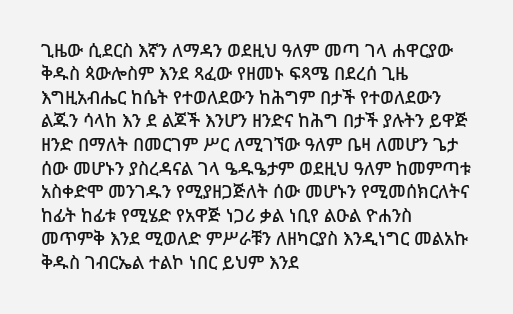ጊዜው ሲደርስ እኛን ለማዳን ወደዚህ ዓለም መጣ ገላ ሐዋርያው ቅዱስ ጳውሎስም እንደ ጻፈው የዘመኑ ፍጻሜ በደረሰ ጊዜ እግዚአብሔር ከሴት የተወለደውን ከሕግም በታች የተወለደውን ልጁን ሳላከ እን ደ ልጆች እንሆን ዘንድና ከሕግ በታች ያሉትን ይዋጅ ዘንድ በማለት በመርገም ሥር ለሚገኘው ዓለም ቤዛ ለመሆን ጌታ ሰው መሆኑን ያስረዳናል ገላ ዔዱዔታም ወደዚህ ዓለም ከመምጣቱ አስቀድሞ መንገዱን የሚያዘጋጅለት ሰው መሆኑን የሚመሰክርለትና ከፊት ከፊቱ የሚሄድ የአዋጅ ነጋሪ ቃል ነቢየ ልዑል ዮሐንስ መጥምቅ እንደ ሚወለድ ምሥራቹን ለዘካርያስ እንዲነግር መልአኩ ቅዱስ ገብርኤል ተልኮ ነበር ይህም እንደ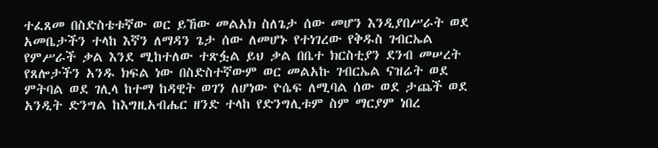ተፈጸመ በስድስቴቱኛው ወር ይኸው መልአክ ስለጌታ ሰው መሆን እንዲያበሥራት ወደ አመቤታችን ተላከ እኛን ለማዳን ጌታ ሰው ለመሆኑ የተነገረው የቅዱስ ገብርኤል የምሥራች ቃል እንደ ሚከተለው ተጽፏል ይህ ቃል በቤተ ክርስቲያን ደንብ መሠረት የጸሎታችን አንዱ ክፍል ነው በስድስተኛውም ወር መልአኩ ገብርኤል ናዝሬት ወደ ምትባል ወደ ገሊላ ከተማ ከዳዊት ወገን ለሆነው ዮሴፍ ለሚባል ሰው ወደ ታጨች ወደ አንዲት ድንግል ከእግዚአብሔር ዘንድ ተላከ የድንግሊቱም ስም ማርያም ነበረ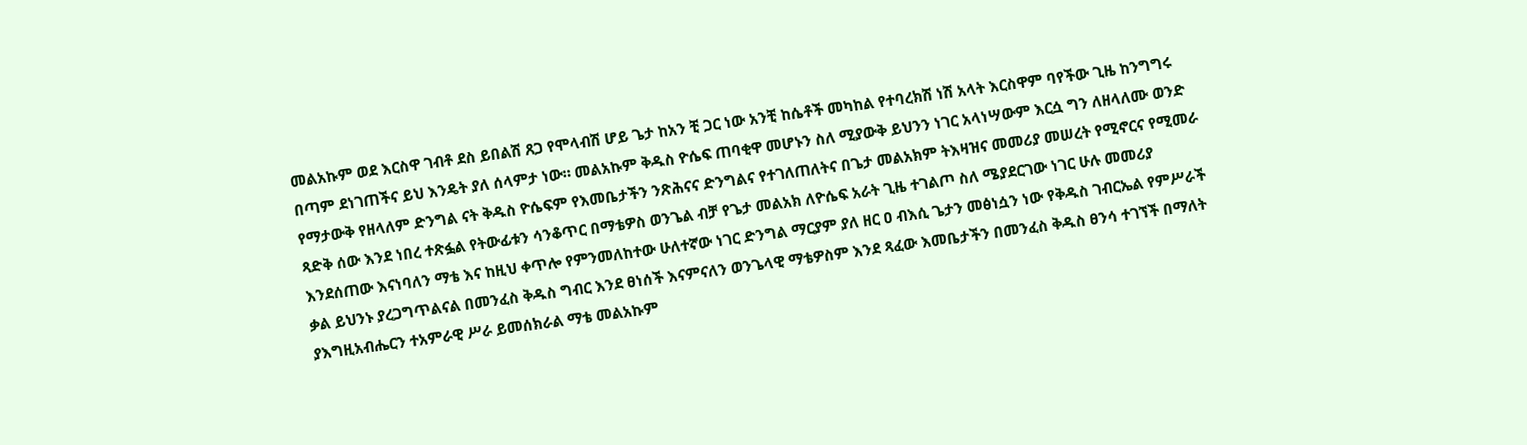መልአኩም ወደ እርስዋ ገብቶ ደስ ይበልሽ ጸጋ የሞላብሽ ሆይ ጌታ ከአን ቺ ጋር ነው አንቺ ከሴቶች መካከል የተባረክሽ ነሽ አላት እርስዋም ባየችው ጊዜ ከንግግሩ በጣም ደነገጠችና ይህ እንዴት ያለ ሰላምታ ነው። መልአኩም ቅዱስ ዮሴፍ ጠባቂዋ መሆኑን ስለ ሚያውቅ ይህንን ነገር አላነሣውም እርሷ ግን ለዘላለሙ ወንድ የማታውቅ የዘላለም ድንግል ናት ቅዱስ ዮሴፍም የእመቤታችን ንጽሕናና ድንግልና የተገለጠለትና በጌታ መልአክም ትእዛዝና መመሪያ መሠረት የሚኖርና የሚመራ ጻድቅ ሰው እንደ ነበረ ተጽፏል የትውፊቱን ሳንቆጥር በማቴዎስ ወንጌል ብቻ የጌታ መልአክ ለዮሴፍ አራት ጊዜ ተገልጦ ስለ ሜያደርገው ነገር ሁሉ መመሪያ እንደሰጠው እናነባለን ማቴ እና ከዚህ ቀጥሎ የምንመለከተው ሁለተኛው ነገር ድንግል ማርያም ያለ ዘር ዐ ብእሲ ጌታን መፅነሷን ነው የቅዱስ ገብርኤል የምሥራች ቃል ይህንኑ ያረጋግጥልናል በመንፈስ ቅዱስ ግብር እንደ ፀነሰች እናምናለን ወንጌላዊ ማቴዎስም እንደ ጻፈው እመቤታችን በመንፈስ ቅዱስ ፀንሳ ተገኘች በማለት ያእግዚአብሔርን ተአምራዊ ሥራ ይመሰክራል ማቴ መልአኩም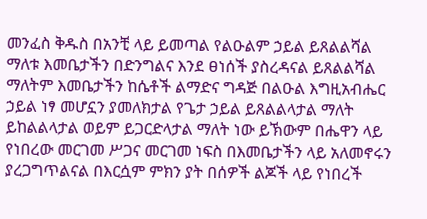መንፈስ ቅዱስ በአንቺ ላይ ይመጣል የልዑልም ኃይል ይጸልልሻል ማለቱ እመቤታችን በድንግልና እንደ ፀነሰች ያስረዳናል ይጸልልሻል ማለትም እመቤታችን ከሴቶች ልማድና ግዳጅ በልዑል እግዚአብሔር ኃይል ነፃ መሆኗን ያመለክታል የጌታ ኃይል ይጸልልላታል ማለት ይከልልላታል ወይም ይጋርድላታል ማለት ነው ይኽውም በሔዋን ላይ የነበረው መርገመ ሥጋና መርገመ ነፍስ በእመቤታችን ላይ አለመኖሩን ያረጋግጥልናል በእርሷም ምክን ያት በሰዎች ልጆች ላይ የነበረች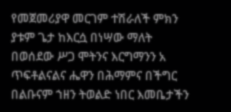የመጀመሪያዋ መርገም ተሽራለች ምክን ያቱም ጌታ ከእርሷ በነሣው ማለት በወሰደው ሥጋ ሞትንና እርግማንን አ ጥፍቶልናልና ሔዋን በሕማምና በችግር በልቡናም ኀዘን ትወልድ ነበር እመቤታችን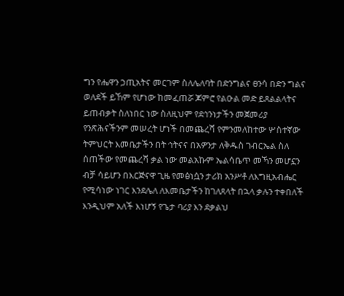ግን የሔዋን ኃጢአትና መርገም ስለሌለባት በድንግልና ፀንሳ በድን ግልና ወለደች ይኸም የሆነው ከመፈጠሯ ጆምሮ የልዑል መድ ይጸልልላትና ይጠብቃት ስለነበር ነው ስለዚህም የደኅንነታችን መጀመሪያ የንጽሕናችንም መሠረት ሆነች በመጨረሻ የምንመለከተው ሦስተኛው ትምህርት እመቤታችን በት ኅትናና በአዎንታ ለቅዱስ ገብርኤል ስለ ሰጠችው የመጨረሻ ቃል ነው መልአኩም ኤልሳቤጥ መኻን መሆኗን ብቻ ሳይሆን በእርጅናዋ ጊዜ የመፅነሷን ታሪክ አንሥቶ ለእግዚአብሔር የሚሳነው ነገር እንደሌለ ለእመቤታችን ከገለጸላት በኋላ ቃሉን ተቀበለች እንዲህም አለች እነሆኝ የጌታ ባሪያ እን ደቃልህ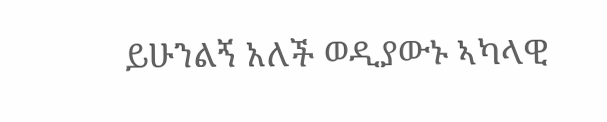ይሁንልኝ አለች ወዲያውኑ ኣካላዊ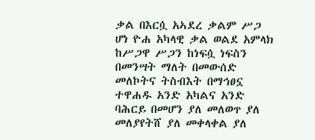ቃል በእርሷ አኣደረ ቃልም ሥጋ ሆነ ዮሐ አካላዊ ቃል ወልደ አምላክ ከሥጋዋ ሥጋን ከነፍሷ ነፍስን በመንሣት ማለት በመውሰድ መለኮትና ትስብእት በማኅፀኗ ተዋሐዱ አንድ አካልና አንድ ባሕርይ በመሆን ያለ መለወጥ ያለ መለያየትሸ ያለ መቀላቀል ያለ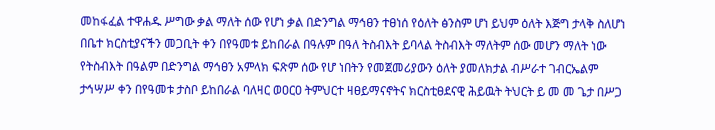መከፋፈል ተዋሐዱ ሥግው ቃል ማለት ሰው የሆነ ቃል በድንግል ማኅፀን ተፀነሰ የዕለት ፅንስም ሆነ ይህም ዕለት እጅግ ታላቅ ስለሆነ በቤተ ክርስቲያናችን መጋቢት ቀን በየዓመቱ ይከበራል በዓሉም በዓለ ትስብእት ይባላል ትስብእት ማለትም ሰው መሆን ማለት ነው የትስብእት በዓልም በድንግል ማኅፀን አምላክ ፍጽም ሰው የሆ ነበትን የመጀመሪያውን ዕለት ያመለክታል ብሥራተ ገብርኤልም ታኅሣሥ ቀን በየዓመቱ ታስቦ ይከበራል ባለዛር ወዐርዐ ትምህርተ ዛፀይማናኖትና ክርስቲፀደናዊ ሕይዉት ትህርት ይ መ መ ጌታ በሥጋ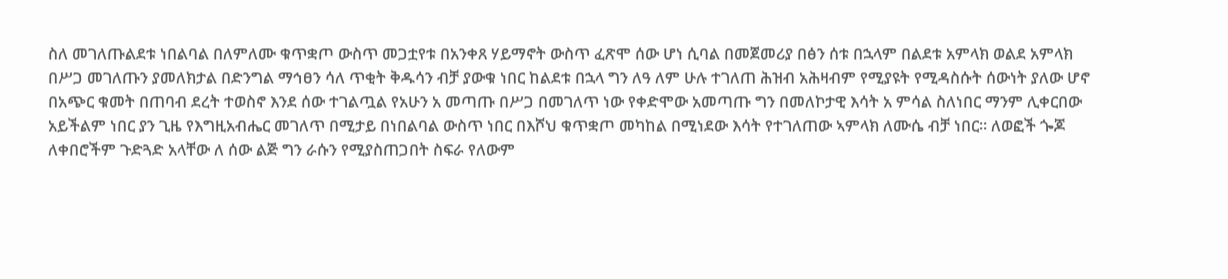ስለ መገለጡልደቱ ነበልባል በለምለሙ ቁጥቋጦ ውስጥ መጋቷየቱ በአንቀጸ ሃይማኖት ውስጥ ፈጽሞ ሰው ሆነ ሲባል በመጀመሪያ በፅን ሰቱ በኋላም በልደቱ አምላክ ወልደ አምላክ በሥጋ መገለጡን ያመለክታል በድንግል ማኅፀን ሳለ ጥቂት ቅዱሳን ብቻ ያውቁ ነበር ከልደቱ በኋላ ግን ለዓ ለም ሁሉ ተገለጠ ሕዝብ አሕዛብም የሚያዩት የሚዳስሱት ሰውነት ያለው ሆኖ በአጭር ቁመት በጠባብ ደረት ተወስኖ እንደ ሰው ተገልጧል የአሁን አ መጣጡ በሥጋ በመገለጥ ነው የቀድሞው አመጣጡ ግን በመለኮታዊ እሳት አ ምሳል ስለነበር ማንም ሊቀርበው አይችልም ነበር ያን ጊዜ የእግዚአብሔር መገለጥ በሚታይ በነበልባል ውስጥ ነበር በእሾህ ቁጥቋጦ መካከል በሚነደው እሳት የተገለጠው ኣምላክ ለሙሴ ብቻ ነበር። ለወፎች ጐጆ ለቀበሮችም ጉድጓድ አላቸው ለ ሰው ልጅ ግን ራሱን የሚያስጠጋበት ስፍራ የለውም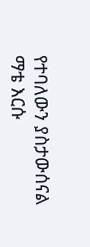የተባለውን ያስታውሰናል ማቴ እርሱ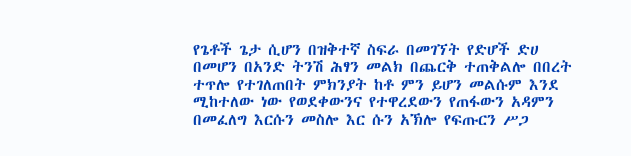የጌቶች ጌታ ሲሆን በዝቅተኛ ስፍራ በመገኘት የድሆች ድሀ በመሆን በአንድ ትንሽ ሕፃን መልክ በጨርቅ ተጠቅልሎ በበረት ተጥሎ የተገለጠበት ምክንያት ከቶ ምን ይሆን መልሱም እንደ ሚከተለው ነው የወደቀውንና የተዋረደውን የጠፋውን አዳምን በመፈለግ እርሱን መስሎ እር ሱን አኽሎ የፍጡርን ሥጋ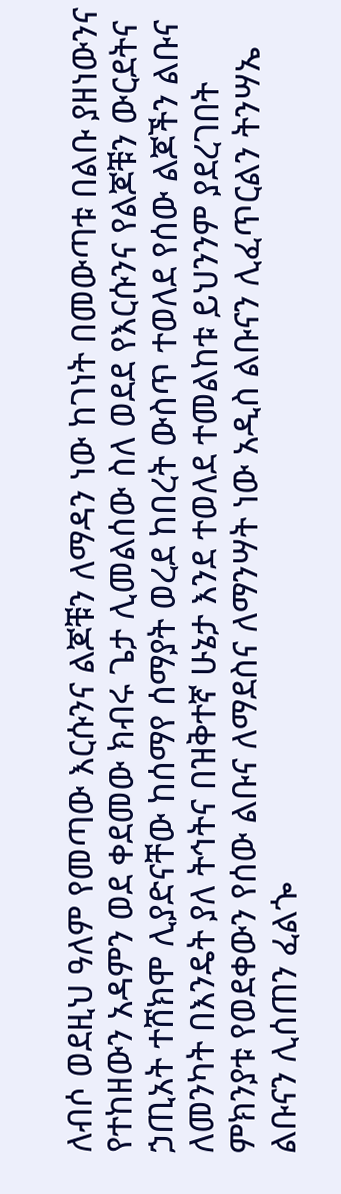ለብሶ ወደዚህ ዓለም የመጣው እርሱንና ልጆቹን ለማዳን ነው ከገነት በመውጣቱ በልቡ ያዘነውንና የተከዘውን አዳምን ወደ ቀደመው ክብሩ ጌታ ሊመልሰው ስለ ወደደ የእርሱንና የልጆቹን ውርደትና ኃጢአት ተሸክሞ ሊያድናቸው ከሰማየ ሰማያት ወረደ ከበረት ውስጥ ተወለደ የሰው ልጆችን ልቡና ለመንካት በእንዴት ያለ ትኅትና በዝቅተኛ ሁኔታ እንደ ተወለደ ተመልከቱ ይህንንም ያደረገበት ምክንያቱ የወደቀውን የሰው ልቡና ለማደስና ለማንሣት ነው አዲስ ልቡናን ሊፈጥርልን ትንሣኤ ልቡናን ሊሰጠን ፈልጐ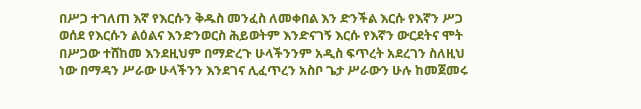በሥጋ ተገለጠ እኛ የእርሱን ቅዱስ መንፈስ ለመቀበል እን ድንችል እርሱ የእኛን ሥጋ ወሰደ የእርሱን ልዕልና እንድንወርስ ሕይወትም እንድናገኝ እርሱ የእኛን ውርደትና ሞት በሥጋው ተሸከመ እንደዚህም በማድረጉ ሁላችንንም አዲስ ፍጥረት አደረገን ስለዚህ ነው በማዳን ሥራው ሁላችንን እንደገና ሊፈጥረን አስቦ ጌታ ሥራውን ሁሉ ከመጀመሩ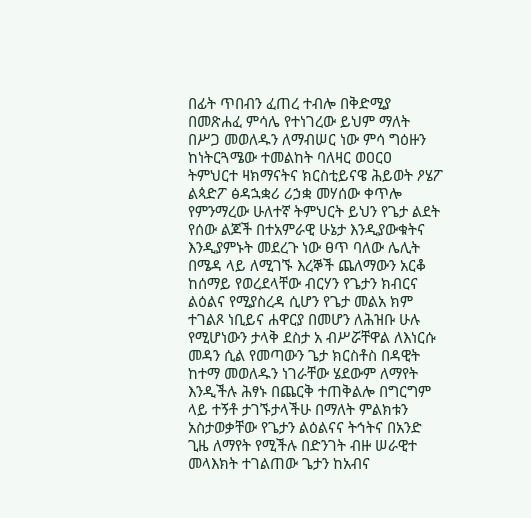በፊት ጥበብን ፈጠረ ተብሎ በቅድሚያ በመጽሐፈ ምሳሌ የተነገረው ይህም ማለት በሥጋ መወለዱን ለማብሠር ነው ምሳ ግዕዙን ከነትርጓሜው ተመልከት ባለዛር ወዐርዐ ትምህርተ ዛክማናትና ክርስቲይናዌ ሕይወት ዖሄፖ ልጳድፖ ፅዳኋቋሪ ሪኃቋ መሃሰው ቀጥሎ የምንማረው ሁለተኛ ትምህርት ይህን የጌታ ልደት የሰው ልጆች በተአምራዊ ሁኔታ እንዲያውቁትና እንዲያምኑት መደረጉ ነው ፀጥ ባለው ሌሊት በሜዳ ላይ ለሚገኙ እረኞች ጨለማውን አርቆ ከሰማይ የወረደላቸው ብርሃን የጌታን ክብርና ልዕልና የሚያስረዳ ሲሆን የጌታ መልአ ክም ተገልጾ ነቢይና ሐዋርያ በመሆን ለሕዝቡ ሁሉ የሚሆነውን ታላቅ ደስታ አ ብሥሯቸዋል ለእነርሱ መዳን ሲል የመጣውን ጌታ ክርስቶስ በዳዊት ከተማ መወለዱን ነገራቸው ሄደውም ለማየት እንዲችሉ ሕፃኑ በጨርቅ ተጠቅልሎ በግርግም ላይ ተኝቶ ታገኙታላችሁ በማለት ምልክቱን አስታወቃቸው የጌታን ልዕልናና ትኅትና በአንድ ጊዜ ለማየት የሚችሉ በድንገት ብዙ ሠራዊተ መላእክት ተገልጠው ጌታን ከአብና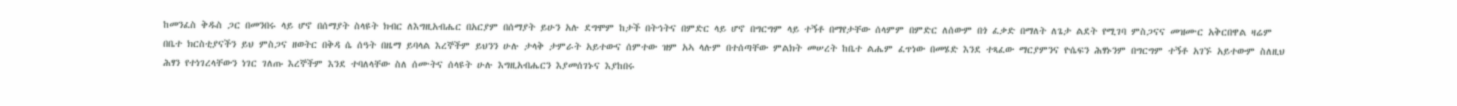ከመንፈስ ቅዱስ ጋር በመንበሩ ላይ ሆኖ በሰማያት ስላዩት ክብር ለእግዚአብሔር በአርያም በሰማያት ይሁን አሉ ደግሞም ከታች በትኅትና በምድር ላይ ሆኖ በግርግም ላይ ተኝቶ በማየታቸው ሰላምም በምድር ለሰውም በጎ ፈቃድ በማለት ለጌታ ልደት የሚገባ ምስጋናና መዝሙር አቅርበዋል ዛሬም በቤተ ክርስቲያናችን ይህ ምስጋና ዘወትር በቅዳ ሴ ሰዓት በዜማ ይባላል እረኞችም ይህንን ሁሉ ታላቅ ታምራት አይተውና ሰምተው ዝም አኣ ላሉም በተሰጣቸው ምልክት መሠረት ከቤተ ልሔም ፈጥነው በመሄድ እንደ ተጻፈው ማርያምንና ዮሴፍን ሕፃኑንም በግርግም ተኝቶ አገኙ አይተውም ስለዚህ ሕፃን የተነገረላቸውን ነገር ገለጡ እረኞችም እንደ ተባለላቸው ስለ ሰሙትና ሰላዩት ሁሉ እግዚአብሔርን እያመሰገኑና እያከበሩ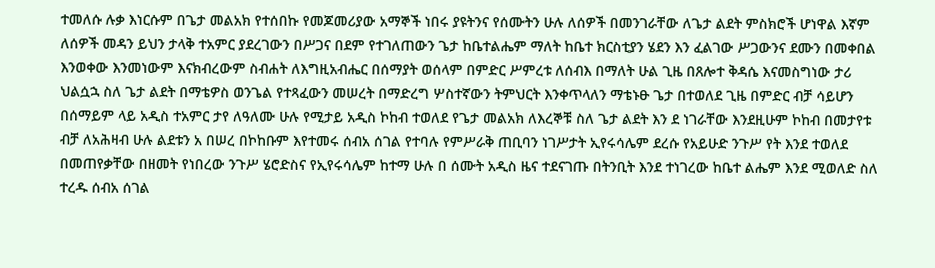ተመለሱ ሉቃ እነርሱም በጌታ መልአክ የተሰበኩ የመጆመሪያው አማኞች ነበሩ ያዩትንና የሰሙትን ሁሉ ለሰዎች በመንገራቸው ለጌታ ልደት ምስክሮች ሆነዋል እኛም ለሰዎች መዳን ይህን ታላቅ ተአምር ያደረገውን በሥጋና በደም የተገለጠውን ጌታ ከቤተልሔም ማለት ከቤተ ክርስቲያን ሄደን እን ፈልገው ሥጋውንና ደሙን በመቀበል እንወቀው እንመነውም እናክብረውም ስብሐት ለእግዚአብሔር በሰማያት ወሰላም በምድር ሥምረቱ ለሰብእ በማለት ሁል ጊዜ በጸሎተ ቅዳሴ እናመስግነው ታሪ ህልሷኋ ስለ ጌታ ልደት በማቴዎስ ወንጌል የተጻፈውን መሠረት በማድረግ ሦስተኛውን ትምህርት እንቀጥላለን ማቴኑፁ ጌታ በተወለደ ጊዜ በምድር ብቻ ሳይሆን በሰማይም ላይ አዲስ ተአምር ታየ ለዓለሙ ሁሉ የሚታይ አዲስ ኮከብ ተወለደ የጌታ መልአክ ለእረኞቹ ስለ ጌታ ልደት እን ደ ነገራቸው እንደዚሁም ኮከብ በመታየቱ ብቻ ለአሕዛብ ሁሉ ልደቱን አ በሠረ በኮከቡም እየተመሩ ሰብአ ሰገል የተባሉ የምሥራቅ ጠቢባን ነገሥታት ኢየሩሳሌም ደረሱ የአይሁድ ንጉሥ የት እንደ ተወለደ በመጠየቃቸው በዘመት የነበረው ንጉሥ ሄሮድስና የኢየሩሳሌም ከተማ ሁሉ በ ሰሙት አዲስ ዜና ተደናገጡ በትንቢት እንደ ተነገረው ከቤተ ልሔም እንደ ሚወለድ ስለ ተረዱ ሰብአ ሰገል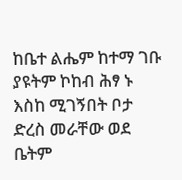ከቤተ ልሔም ከተማ ገቡ ያዩትም ኮከብ ሕፃ ኑ እስከ ሚገኝበት ቦታ ድረስ መራቸው ወደ ቤትም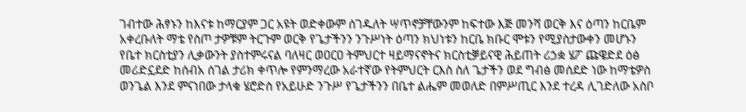ገብተው ሕፃኑን ከእናቱ ከማርያም ጋር አዩት ወድቀውም ሰገዱለት ሣጥኖቻቸውንም ከፍተው እጅ መንሻ ወርቅ እና ዕጣን ከርቤም አቀረቡለት ማቴ የስጦ ታዎቹም ትርጉም ወርቅ የጌታችንን ንጉሥነት ዕጣን ክህነቱን ከርቤ ክቡር ሞቱን የሚያስታውቀን መሆኑን የቤተ ክርስቲያን ሊቃውንት ያስተምሩናል ባለዛር ወዐርዐ ትምህርተ ዛይማናኖትና ክርስቲቓይናዊ ሕይጠት ሪኃቋ ሄፖ ጩዌድደ ዕፅ መሪድኗደድ ከሰብአ ሰገል ታሪክ ቀጥሎ የምንማረው አራተኛው የትምህርት ርእስ ስለ ጌታችን ወደ ግብፅ መሰደድ ነው ከማቴዎስ ወንጌል እንደ ምናነበው ታላቁ ሄሮድስ የአይሁድ ንጉሥ የጌታችንን በቤተ ልሔም መወለድ በምሥጢር እንደ ተረዳ ሊገድለው አስቦ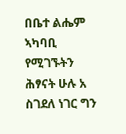በቤተ ልሔም ኣካባቢ የሚገኙትን ሕፃናት ሁሉ አ ስገደለ ነገር ግን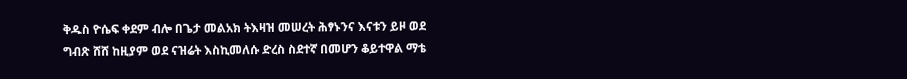ቅዱስ ዮሴፍ ቀደም ብሎ በጌታ መልአክ ትእዛዝ መሠረት ሕፃኑንና እናቱን ይዞ ወደ ግብጽ ሸሸ ከዚያም ወደ ናዝሬት እስኪመለሱ ድረስ ስደተኛ በመሆን ቆይተዋል ማቴ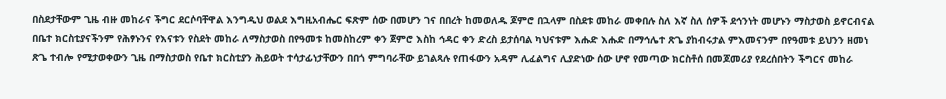በስደታቸውም ጊዜ ብዙ መከራና ችግር ደርሶባቸዋል እንግዲህ ወልደ እግዚአብሔር ፍጽም ሰው በመሆን ገና በበረት ከመወለዱ ጆምሮ በኋላም በስደቱ መከራ መቀበሉ ስለ እኛ ስለ ሰዎች ደኅንነት መሆኑን ማስታወስ ይኖርብናል በቤተ ክርስቲያናችንም የሕፃኑንና የእናቱን የስደት መከራ ለማስታወስ በየዓመቱ ከመስከረም ቀን ጀምሮ እስከ ኅዳር ቀን ድረስ ይታሰባል ካህናቱም እሑድ እሑድ በማኅሌተ ጽጌ ያከብሩታል ምእመናንም በየዓመቱ ይህንን ዘመነ ጽጌ ተብሎ የሚታወቀውን ጊዜ በማስታወስ የቤተ ክርስቲያን ሕይወት ተሳታፊነታቸውን በበጎ ምግባራቸው ይገልጻሉ የጠፋውን አዳም ሊፈልግና ሊያድነው ሰው ሆኖ የመጣው ክርስቶሰ በመጆመሪያ የደረሰበትን ችግርና መከራ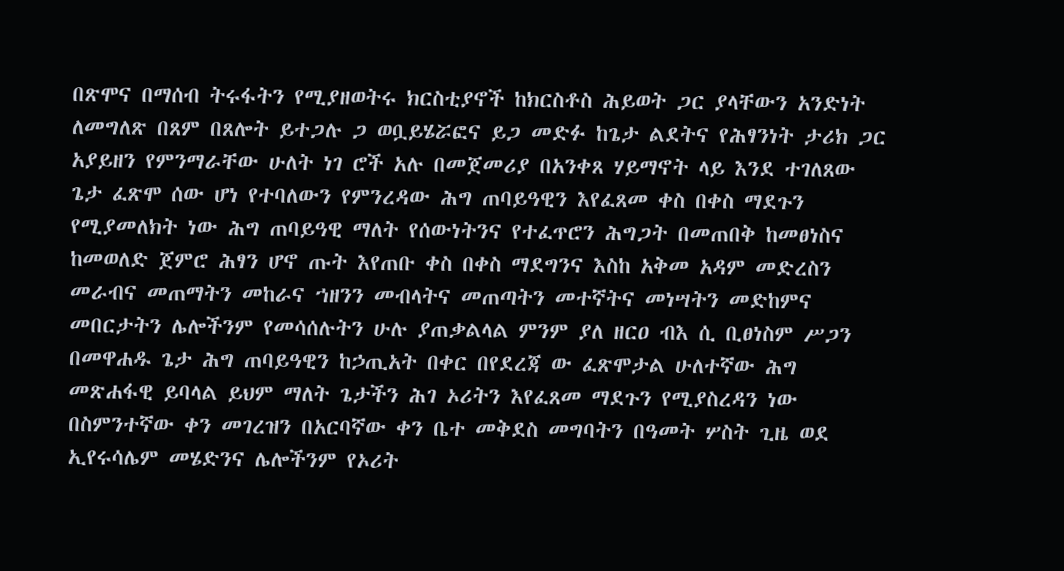በጽሞና በማሰብ ትሩፋትን የሚያዘወትሩ ክርስቲያኖች ከክርስቶስ ሕይወት ጋር ያላቸውን አንድነት ለመግለጽ በጸም በጸሎት ይተጋሉ ጋ ወቧይሄሯፎና ይጋ መድፉ ከጌታ ልደትና የሕፃንነት ታሪክ ጋር አያይዘን የምንማራቸው ሁለት ነገ ሮች አሉ በመጀመሪያ በአንቀጸ ሃይማኖት ላይ እንደ ተገለጸው ጌታ ፈጽሞ ሰው ሆነ የተባለውን የምንረዳው ሕግ ጠባይዓዊን እየፈጸመ ቀስ በቀስ ማደጉን የሚያመለክት ነው ሕግ ጠባይዓዊ ማለት የሰውነትንና የተፈጥሮን ሕግጋት በመጠበቅ ከመፀነስና ከመወለድ ጀምሮ ሕፃን ሆኖ ጡት እየጠቡ ቀስ በቀስ ማደግንና እስከ አቅመ አዳም መድረስን መራብና መጠማትን መከራና ኀዘንን መብላትና መጠጣትን መተኛትና መነሣትን መድከምና መበርታትን ሌሎችንም የመሳሰሉትን ሁሉ ያጠቃልላል ምንም ያለ ዘርዐ ብእ ሲ ቢፀነስም ሥጋን በመዋሐዱ ጌታ ሕግ ጠባይዓዊን ከኃጢአት በቀር በየደረጃ ው ፈጽሞታል ሁለተኛው ሕግ መጽሐፋዊ ይባላል ይህም ማለት ጌታችን ሕገ ኦሪትን እየፈጸመ ማደጉን የሚያስረዳን ነው በስምንተኛው ቀን መገረዝን በአርባኛው ቀን ቤተ መቅደስ መግባትን በዓመት ሦስት ጊዜ ወደ ኢየሩሳሌም መሄድንና ሌሎችንም የኦሪት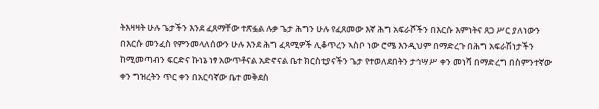ትእዛዛት ሁሉ ጌታችን እንደ ፈጸማቸው ተጽፏል ሉቃ ጌታ ሕግን ሁሉ የፈጸመው እኛ ሕግ አፍራሾችን በእርሱ እምነትና ጸጋ ሥር ያለነውን በእርሱ መንፈስ የምንመላለሰውን ሁሉ እንደ ሕግ ፈጻሚዎች ሊቆጥረን ኣስቦ ነው ሮሜ እንዲህም በማድረጉ በሕግ አፍራሽነታችን ከሚመጣብን ፍርድና ኩነኔ ነፃ አውጥቶናል አድኖናል ቤተ ክርስቲያናችን ጌታ የተወለደበትን ታኅሣሥ ቀን መነሻ በማድረግ በስምንተኛው ቀን ግዝረትን ጥር ቀን በአርባኛው ቤተ መቅደስ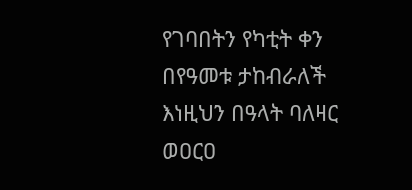የገባበትን የካቲት ቀን በየዓመቱ ታከብራለች እነዚህን በዓላት ባለዛር ወዐርዐ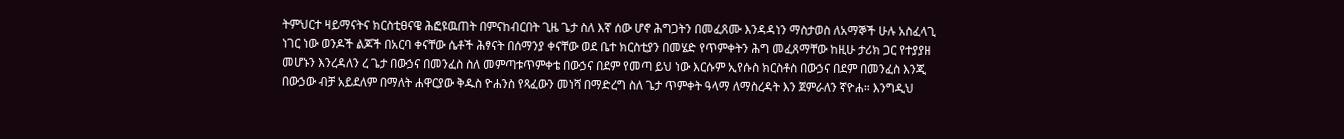ትምህርተ ዛይማናትና ክርስቲፀናዌ ሕፎዩዉጠት በምናከብርበት ጊዜ ጌታ ስለ እኛ ሰው ሆኖ ሕግጋትን በመፈጸሙ እንዳዳነን ማስታወስ ለአማኞች ሁሉ አስፈላጊ ነገር ነው ወንዶች ልጆች በአርባ ቀናቸው ሴቶች ሕፃናት በሰማንያ ቀናቸው ወደ ቤተ ክርስቲያን በመሄድ የጥምቀትን ሕግ መፈጸማቸው ከዚሁ ታሪክ ጋር የተያያዘ መሆኑን እንረዳለን ረ ጌታ በውኃና በመንፈስ ስለ መምጣቱጥምቀቴ በውኃና በደም የመጣ ይህ ነው እርሱም ኢየሱስ ክርስቶስ በውኃና በደም በመንፈስ እንጂ በውኃው ብቻ አይደለም በማለት ሐዋርያው ቅዱስ ዮሐንስ የጻፈውን መነሻ በማድረግ ስለ ጌታ ጥምቀት ዓላማ ለማስረዳት እን ጀምራለን ኛዮሐ። እንግዲህ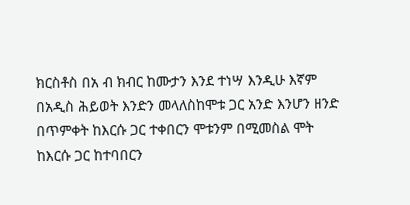ክርስቶስ በአ ብ ክብር ከሙታን እንደ ተነሣ እንዲሁ እኛም በአዲስ ሕይወት እንድን መላለስከሞቱ ጋር አንድ እንሆን ዘንድ በጥምቀት ከእርሱ ጋር ተቀበርን ሞቱንም በሚመስል ሞት ከእርሱ ጋር ከተባበርን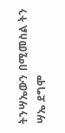ትንሣኤውን በሚመስል ትን ሣኤ ደግሞ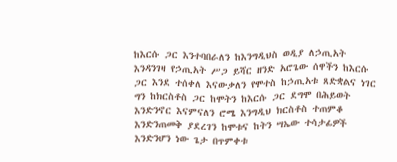ከእርሱ ጋር እንተባበራለን ከእንግዲህስ ወዲያ ለኃጢአት እንዳንገዛ የኃጢአት ሥጋ ይሻር ዘንድ አሮጌው ሰዋችን ከእርሱ ጋር እንደ ተሰቀለ እናውቃለን የሞተስ ከኃጢአቱ ጸድቋልና ነገር ግን ከክርስቶስ ጋር ከሞትን ከእርሱ ጋር ደግሞ በሕይወት እንድንኖር እናምናለን ሮሜ እንግዲህ ክርስቶስ ተጠምቆ እንድንጠመቅ ያደረገን ከሞቱና ከትን ሣኤው ተሳታፊዎች እንድንሆን ነው ጌታ በጥምቀቱ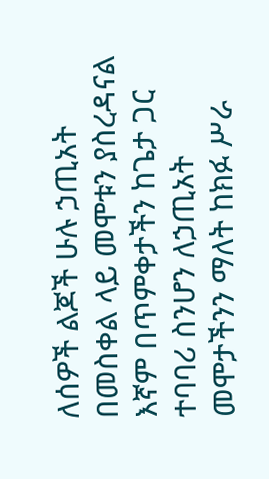ለሰዎች ልጆች ሁሉ ኃጢአት በመስቀል ላይ መሞቱን ያስረዳናል እኛም በጥምቀታችን ከጌታ ጋር ተባባሪ ስንሆን ለኃጢአት መሞታችንን ማለት ከክፉ ሥራ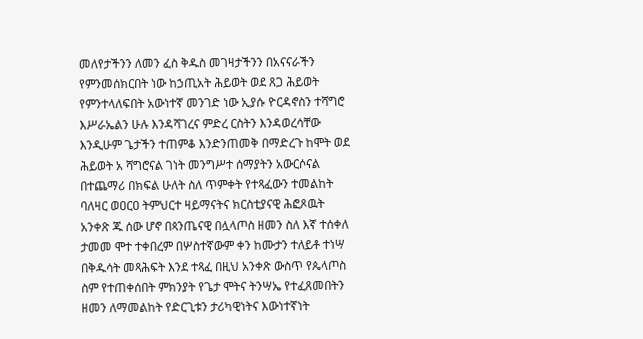መለየታችንን ለመን ፈስ ቅዱስ መገዛታችንን በአናናራችን የምንመሰክርበት ነው ከኃጢአት ሕይወት ወደ ጸጋ ሕይወት የምንተላለፍበት አውነተኛ መንገድ ነው ኢያሱ ዮርዳኖስን ተሻግሮ እሥራኤልን ሁሉ እንዳሻገረና ምድረ ርስትን እንዳወረሳቸው እንዲሁም ጌታችን ተጠምቆ እንድንጠመቅ በማድረጉ ከሞት ወደ ሕይወት አ ሻግሮናል ገነት መንግሥተ ሰማያትን አውርሶናል በተጨማሪ በክፍል ሁለት ስለ ጥምቀት የተጻፈውን ተመልከት ባለዛር ወዐርዐ ትምህርተ ዛይማናትና ክርስቲያናዊ ሕፎጾዉት አንቀጽ ጁ ሰው ሆኖ በጳንጤናዊ በሏላጦስ ዘመን ስለ እኛ ተሰቀለ ታመመ ሞተ ተቀበረም በሦስተኛውም ቀን ከሙታን ተለይቶ ተነሣ በቅዱሳት መጻሕፍት እንደ ተጻፈ በዚህ አንቀጽ ውስጥ የጴላጦስ ስም የተጠቀሰበት ምክንያት የጌታ ሞትና ትንሣኤ የተፈጸመበትን ዘመን ለማመልከት የድርጊቱን ታሪካዊነትና እውነተኛነት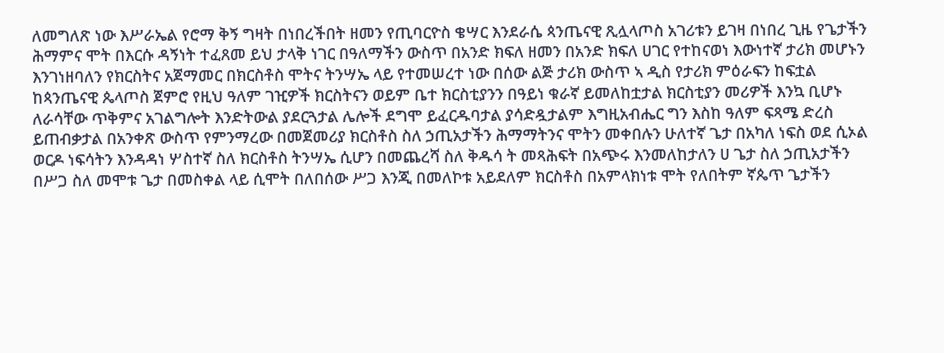ለመግለጽ ነው እሥራኤል የሮማ ቅኝ ግዛት በነበረችበት ዘመን የጢባርዮስ ቄሣር እንደራሴ ጳንጤናዊ ጺሏላጦስ አገሪቱን ይገዛ በነበረ ጊዜ የጌታችን ሕማምና ሞት በእርሱ ዳኝነት ተፈጸመ ይህ ታላቅ ነገር በዓለማችን ውስጥ በአንድ ክፍለ ዘመን በአንድ ክፍለ ሀገር የተከናወነ እውነተኛ ታሪክ መሆኑን እንገነዘባለን የክርስትና አጀማመር በክርስቶስ ሞትና ትንሣኤ ላይ የተመሠረተ ነው በሰው ልጅ ታሪክ ውስጥ ኣ ዲስ የታሪክ ምዕራፍን ከፍቷል ከጳንጤናዊ ጴላጦስ ጀምሮ የዚህ ዓለም ገዢዎች ክርስትናን ወይም ቤተ ክርስቲያንን በዓይነ ቁራኛ ይመለከቷታል ክርስቲያን መሪዎች እንኳ ቢሆኑ ለራሳቸው ጥቅምና አገልግሎት እንድትውል ያደርጓታል ሌሎች ደግሞ ይፈርዱባታል ያሳድዷታልም እግዚአብሔር ግን እስከ ዓለም ፍጻሜ ድረስ ይጠብቃታል በአንቀጽ ውስጥ የምንማረው በመጀመሪያ ክርስቶስ ስለ ኃጢአታችን ሕማማትንና ሞትን መቀበሉን ሁለተኛ ጌታ በአካለ ነፍስ ወደ ሲኦል ወርዶ ነፍሳትን እንዳዳነ ሦስተኛ ስለ ክርስቶስ ትንሣኤ ሲሆን በመጨረሻ ስለ ቅዱሳ ት መጻሕፍት በአጭሩ እንመለከታለን ሀ ጌታ ስለ ኃጢአታችን በሥጋ ስለ መሞቱ ጌታ በመስቀል ላይ ሲሞት በለበሰው ሥጋ እንጂ በመለኮቱ አይደለም ክርስቶስ በአምላክነቱ ሞት የለበትም ኛጴጥ ጌታችን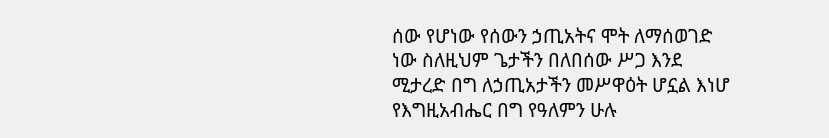ሰው የሆነው የሰውን ኃጢአትና ሞት ለማሰወገድ ነው ስለዚህም ጌታችን በለበሰው ሥጋ እንደ ሚታረድ በግ ለኃጢአታችን መሥዋዕት ሆኗል እነሆ የእግዚአብሔር በግ የዓለምን ሁሉ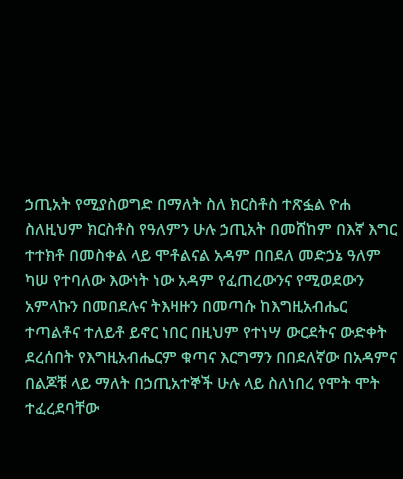ኃጢአት የሚያስወግድ በማለት ስለ ክርስቶስ ተጽፏል ዮሐ ስለዚህም ክርስቶስ የዓለምን ሁሉ ኃጢአት በመሸከም በእኛ እግር ተተክቶ በመስቀል ላይ ሞቶልናል አዳም በበደለ መድኃኔ ዓለም ካሠ የተባለው እውነት ነው አዳም የፈጠረውንና የሚወደውን አምላኩን በመበደሉና ትእዛዙን በመጣሱ ከእግዚአብሔር ተጣልቶና ተለይቶ ይኖር ነበር በዚህም የተነሣ ውርደትና ውድቀት ደረሰበት የእግዚአብሔርም ቁጣና እርግማን በበደለኛው በአዳምና በልጆቹ ላይ ማለት በኃጢአተኞች ሁሉ ላይ ስለነበረ የሞት ሞት ተፈረደባቸው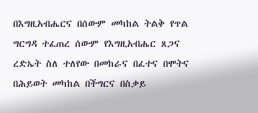በእግዚአብሔርና በሰውም መካከል ትልቅ የጥል ግርግዳ ተፈጠረ ሰውም የእግዚአብሔር ጸጋና ረድኤት ስለ ተለየው በመከራና በፈተና በሞትና በሕይወት መካከል በችግርና በስቃይ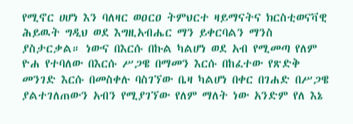የሚኖር ሀሆነ እን ባለዛር ወዐርዐ ትምህርተ ዛይማናትና ክርስቲወናቫዊ ሕይዉት ግዲህ ወደ እግዚአብሔር ማን ይቀርባልን ማንስ ያስታርቃል። ነውና በእርሱ በኩል ካልሆነ ወደ አብ የሚመጣ የለም ዮሐ የተባለው በእርሱ ሥጋዌ በማመን እርሱ በከፈተው የጽድቅ መንገድ እርሱ በመስቀሉ ባስገኘው ቤዛ ካልሆነ በቀር በገሐድ በሥጋዌ ያልተገለጠውን አብን የሚያገኘው የለም ማለት ነው አንድም የለ እኔ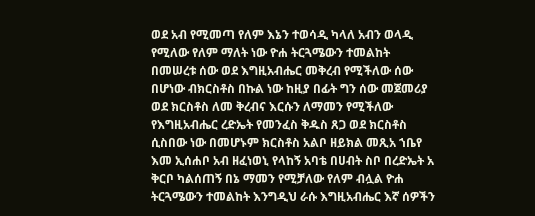ወደ አብ የሚመጣ የለም እኔን ተወሳዲ ካላለ አብን ወላዲ የሚለው የለም ማለት ነው ዮሐ ትርጓሜውን ተመልከት በመሠረቱ ሰው ወደ እግዚአብሔር መቅረብ የሚችለው ሰው በሆነው ብክርስቶስ በኩል ነው ከዚያ በፊት ግን ሰው መጀመሪያ ወደ ክርስቶስ ለመ ቅረብና እርሱን ለማመን የሚችለው የእግዚአብሔር ረድኤት የመንፈስ ቅዱስ ጸጋ ወደ ክርስቶስ ሲስበው ነው በመሆኑም ክርስቶስ አልቦ ዘይክል መጺአ ኀቤየ እመ ኢሰሐቦ አብ ዘፈነወኒ የላከኝ አባቴ በሀብት ስቦ በረድኤት አ ቅርቦ ካልሰጠኝ በኔ ማመን የሚቻለው የለም ብሏል ዮሐ ትርጓሜውን ተመልከት እንግዲህ ራሱ እግዚአብሔር እኛ ሰዎችን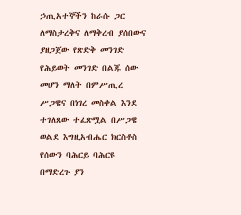ኃጢአተኞችን ከራሱ ጋር ለማስታረቅና ለማቅረብ ያሰበውና ያዘጋጀው የጽድቅ መንገድ የሕይወት መንገድ በልጁ ሰው መሆን ማለት በምሥጢረ ሥጋዌና በነገረ መስቀል እንደ ተገለጸው ተፈጽሟል በሥጋዌ ወልደ እግዚአብሔር ክርስቶስ የሰውን ባሕርይ ባሕርዩ በማድረጉ ያን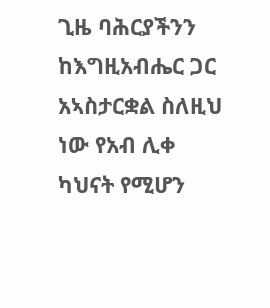ጊዜ ባሕርያችንን ከእግዚአብሔር ጋር አኣስታርቋል ስለዚህ ነው የአብ ሊቀ ካህናት የሚሆን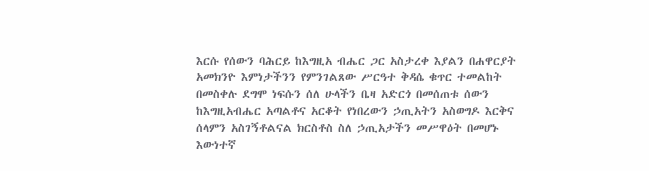እርሱ የሰውን ባሕርይ ከእግዚአ ብሔር ጋር አስታረቀ እያልን በሐዋርያት አመክንዮ እምነታችንን የምንገልጸው ሥርዓተ ቅዳሴ ቁጥር ተመልከት በመስቀሉ ደግሞ ነፍሱን ሰለ ሁላችን ቤዛ አድርጎ በመሰጠቱ ሰውን ከእግዚአብሔር አጣልቶና አርቆት የነበረውን ኃጢአትን አስወግዶ እርቅና ሰላምን አስገኝቶልናል ክርስቶስ ስለ ኃጢአታችን መሥዋዕት በመሆኑ እውነተኛ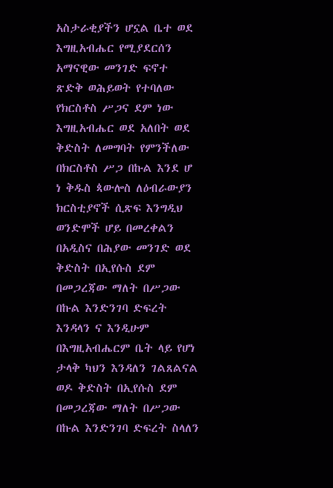አስታራቂያችን ሆኗል ቤተ ወደ እግዚአብሔር የሚያደርሰን አማናዊው መንገድ ፍኖተ ጽድቅ ወሕይወት የተባለው የክርስቶስ ሥጋና ደም ነው እግዚአብሔር ወደ አለበት ወደ ቅድስት ለመግባት የምንችለው በክርስቶስ ሥጋ በኩል እንደ ሆ ነ ቅዱስ ጳውሎስ ለዕብራውያን ክርስቲያኖች ሲጽፍ እንግዲህ ወንድሞች ሆይ በመረቀልን በአዲስና በሕያው መንገድ ወደ ቅድስት በኢየሱስ ደም በመጋረጃው ማለት በሥጋው በኩል እንድንገባ ድፍረት እንዳላን ና እንዲሁም በእግዚአብሔርም ቤት ላይ የሆነ ታላቅ ካህን እንዳለን ገልጸልናል ወዶ ቅድስት በኢየሱስ ደም በመጋረጃው ማለት በሥጋው በኩል እንድንገባ ድፍረት ስላለን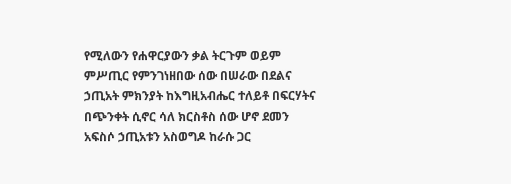የሚለውን የሐዋርያውን ቃል ትርጉም ወይም ምሥጢር የምንገነዘበው ሰው በሠራው በደልና ኃጢአት ምክንያት ከእግዚአብሔር ተለይቶ በፍርሃትና በጭንቀት ሲኖር ሳለ ክርስቶስ ሰው ሆኖ ደመን አፍስሶ ኃጢአቱን አስወግዶ ከራሱ ጋር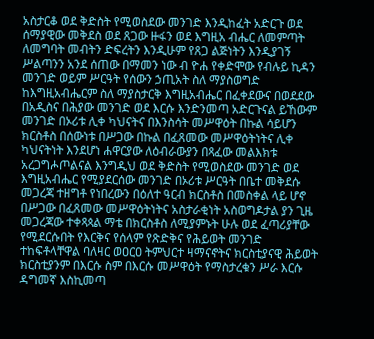አስታርቆ ወደ ቅድስት የሚወስደው መንገድ እንዲከፈት አድርጉ ወደ ሰማያዊው መቅደስ ወደ ጸጋው ዙፋን ወደ እግዚአ ብሔር ለመምጣት ለመግባት መብትን ድፍረትን እንዲሁም የጸጋ ልጅነትን እንዲያገኝ ሥልጣንን አንደ ሰጠው በማመን ነው ብ ዮሐ የቀድሞው የብሉይ ኪዳን መንገድ ወይም ሥርዓት የሰውን ኃጢአት ስለ ማያስወግድ ከእግዚአብሔርም ስለ ማያስታርቅ እግዚአብሔር በፈቀደውና በወደደው በአዲስና በሕያው መንገድ ወደ እርሱ እንድንመጣ አድርጉናል ይኸውም መንገድ በኦሪቱ ሊቀ ካህናትና በእንስሳት መሥዋዕት በኩል ሳይሆን ክርስቶስ በሰውነቱ በሥጋው በኩል በፈጸመው መሥዋዕትነትና ሊቀ ካህናትነት እንደሆነ ሐዋርያው ለዕብራውያን በጻፈው መልእክቱ አረጋግሖጦልናል እንግዲህ ወደ ቅድስት የሚወስደው መንገድ ወደ እግዚአብሔር የሚያደርሰው መንገድ በኦሪቱ ሥርዓት በቤተ መቅደሱ መጋረጃ ተዘግቶ የነበረውን በዕለተ ዓርብ ክርስቶስ በመስቀል ላይ ሆኖ በሥጋው በፈጸመው መሥዋዕትነትና አስታራቂነት አስወግዶታል ያን ጊዜ መጋረጃው ተቀጻጳል ማቴ በክርስቶስ ለሚያምኑት ሁሉ ወደ ፈጣሪያቸው የሚደርሱበት የእርቅና የሰላም የጽድቅና የሕይወት መንገድ ተከፍቶላቸዋል ባለዛር ወዐርዐ ትምህርተ ዛማናኖትና ክርስቲያናዊ ሕይወት ክርስቲያንም በእርሱ ስም በእርሱ መሥዋዕት የማስታረቁን ሥራ እርሱ ዳግመኛ እስኪመጣ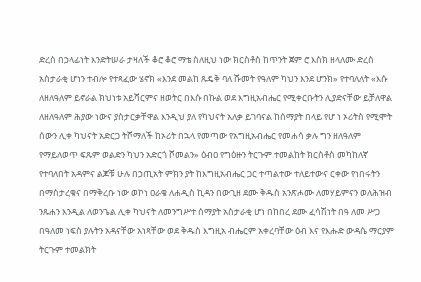ድረስ በኃላፊነት እንድትሠራ ታዛለች ቆሮ ቆሮ ማቴ ስለዚህ ነው ክርስቶስ ከጥንት ጀም ሮ እስክ ዘላለሙ ድረስ አስታራቂ ሆነን ተብሎ የተጻፈው ሄኖክ «እንደ መልከ ጹዴቅ ባለ ሹመት የዓለም ካህን እንደ ሆንክ» የተባለለት «እሱ ለዘለዓለም ይኖራል ክህነቱ አይሻርምና ዘወትር በእሱ በኩል ወደ እግዚአብሔር የሚቀርቡትን ሊያድናቸው ይቻለዋል ለዘለዓለም ሕያው ነውና ያስታርቃቸዋል እንዲህ ያለ የካህናት አለቃ ይገባናል ከሰማያት በላይ የሆ ነ ኦሪትስ የሚሞት ሰውን ሊቀ ካህናት አድርጋ ትሾማለች ከኦሪት በኋላ የመጣው የአግዚአብሔር የመሐሳ ቃሉ ግን ዘለዓለም የማይለወጥ ፍጹም ወልድን ካህን አድርጎ ሾመልን» ዕብዐ የግዕዙን ትርጉም ተመልከት ክርስቶስ መካከለኛ የተባለበት አዳምና ልጆቹ ሁሉ በኃጢአት ምክን ያት ከእግዚአብሔር ጋር ተጣልተው ተለይተውና ርቀው የነበሩትን በማስታረቁና በማቅረቡ ነው ወኮነ ዐራቄ ለሐዲስ ኪዳን በውጊዘ ደሙ ቅዱስ አንጽሖሙ ለመሃይምናን ወለሕዝብ ንጹሐን እንዲል ለወንጌል ሊቀ ካህናት ለመንግሥተ ሰማያት አስታራቂ ሆነ በከበረ ደሙ ፈሳሽነት በዓ ለመ ሥጋ በዓለመ ነፍስ ያሉትን አዳናቸው አነጻቸው ወደ ቅዱስ እግዚአ ብሔርም አቀረባቸው ዕብ እና የእሑድ ውዳሴ ማርያም ትርጉም ተመልክት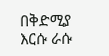በቅድሚያ እርሱ ራሱ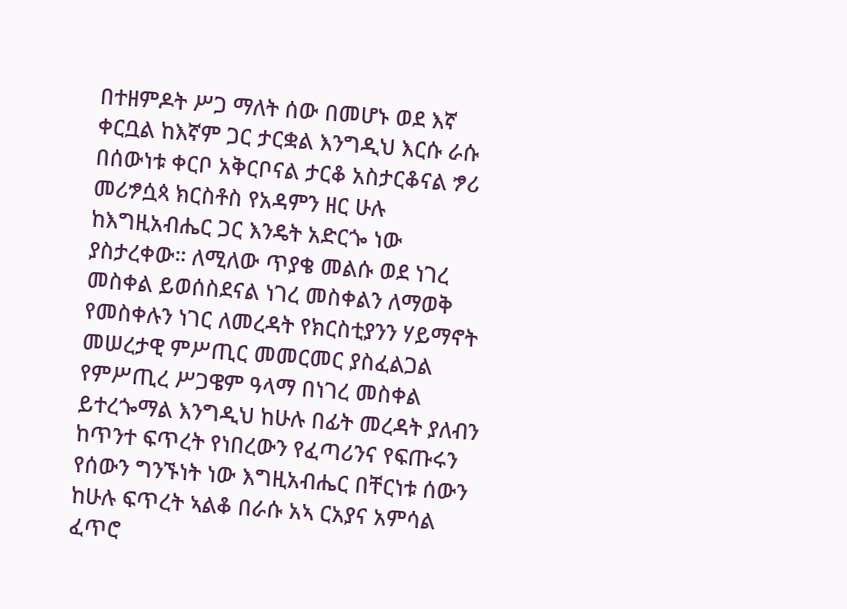በተዘምዶት ሥጋ ማለት ሰው በመሆኑ ወደ እኛ ቀርቧል ከእኛም ጋር ታርቋል እንግዲህ እርሱ ራሱ በሰውነቱ ቀርቦ አቅርቦናል ታርቆ አስታርቆናል ፇሪ መሪፇሷጳ ክርስቶስ የአዳምን ዘር ሁሉ ከእግዚአብሔር ጋር እንዴት አድርጐ ነው ያስታረቀው። ለሚለው ጥያቄ መልሱ ወደ ነገረ መስቀል ይወሰስደናል ነገረ መስቀልን ለማወቅ የመስቀሉን ነገር ለመረዳት የክርስቲያንን ሃይማኖት መሠረታዊ ምሥጢር መመርመር ያስፈልጋል የምሥጢረ ሥጋዌም ዓላማ በነገረ መስቀል ይተረጐማል እንግዲህ ከሁሉ በፊት መረዳት ያለብን ከጥንተ ፍጥረት የነበረውን የፈጣሪንና የፍጡሩን የሰውን ግንኙነት ነው እግዚአብሔር በቸርነቱ ሰውን ከሁሉ ፍጥረት ኣልቆ በራሱ አኣ ርአያና አምሳል ፈጥሮ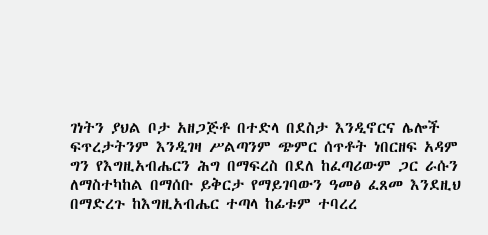ገነትን ያህል ቦታ አዘጋጅቶ በተድላ በደስታ እንዲኖርና ሌሎች ፍጥረታትንም እንዲገዛ ሥልጣንም ጭምር ሰጥቶት ነበርዘፍ አዳም ግን የእግዚአብሔርን ሕግ በማፍረስ በደለ ከፈጣሪውም ጋር ራሱን ለማስተካከል በማሰቡ ይቅርታ የማይገባውን ዓመፅ ፈጸመ እንደዚህ በማድረጉ ከእግዚአብሔር ተጣላ ከፊቱም ተባረረ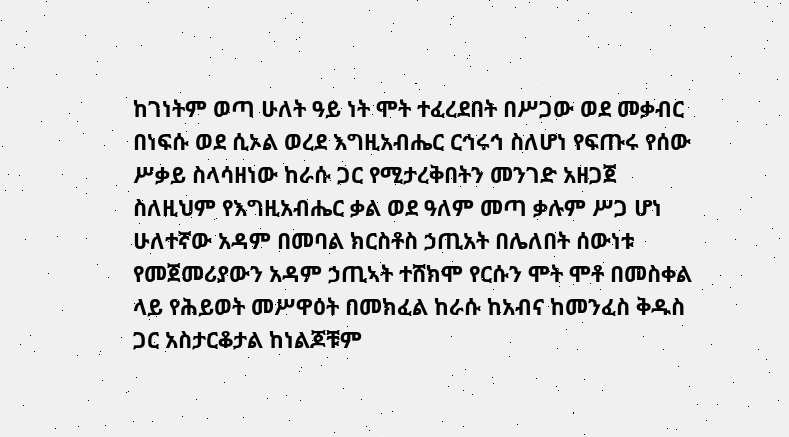ከገነትም ወጣ ሁለት ዓይ ነት ሞት ተፈረደበት በሥጋው ወደ መቃብር በነፍሱ ወደ ሲኦል ወረደ እግዚአብሔር ርኅሩኅ ስለሆነ የፍጡሩ የሰው ሥቃይ ስላሳዘነው ከራሱ ጋር የሚታረቅበትን መንገድ አዘጋጀ ስለዚህም የእግዚአብሔር ቃል ወደ ዓለም መጣ ቃሉም ሥጋ ሆነ ሁለተኛው አዳም በመባል ክርስቶስ ኃጢአት በሌለበት ሰውነቱ የመጀመሪያውን አዳም ኃጢኣት ተሸክሞ የርሱን ሞት ሞቶ በመስቀል ላይ የሕይወት መሥዋዕት በመክፈል ከራሱ ከአብና ከመንፈስ ቅዱስ ጋር አስታርቆታል ከነልጆቹም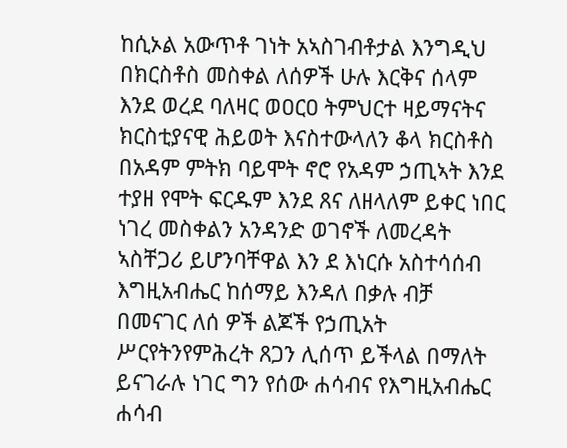ከሲኦል አውጥቶ ገነት አኣስገብቶታል እንግዲህ በክርስቶስ መስቀል ለሰዎች ሁሉ እርቅና ሰላም እንደ ወረደ ባለዛር ወዐርዐ ትምህርተ ዛይማናትና ክርስቲያናዊ ሕይወት እናስተውላለን ቆላ ክርስቶስ በአዳም ምትክ ባይሞት ኖሮ የአዳም ኃጢኣት እንደ ተያዘ የሞት ፍርዱም እንደ ጸና ለዘላለም ይቀር ነበር ነገረ መስቀልን አንዳንድ ወገኖች ለመረዳት ኣስቸጋሪ ይሆንባቸዋል እን ደ እነርሱ አስተሳሰብ እግዚአብሔር ከሰማይ እንዳለ በቃሉ ብቻ በመናገር ለሰ ዎች ልጆች የኃጢአት ሥርየትንየምሕረት ጸጋን ሊሰጥ ይችላል በማለት ይናገራሉ ነገር ግን የሰው ሐሳብና የእግዚአብሔር ሐሳብ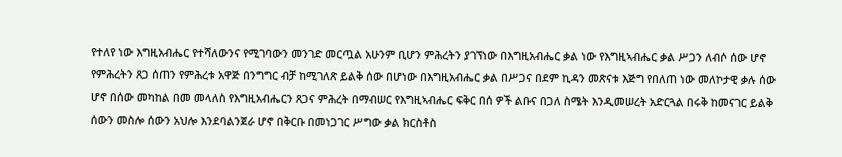የተለየ ነው እግዚአብሔር የተሻለውንና የሚገባውን መንገድ መርጧል አሁንም ቢሆን ምሕረትን ያገኘነው በእግዚአብሔር ቃል ነው የእግዚኣብሔር ቃል ሥጋን ለብሶ ሰው ሆኖ የምሕረትን ጸጋ ሰጠን የምሕረቱ አዋጅ በንግግር ብቻ ከሚገለጽ ይልቅ ሰው በሆነው በእግዚአብሔር ቃል በሥጋና በደም ኪዳን መጽናቱ እጅግ የበለጠ ነው መለኮታዊ ቃሉ ሰው ሆኖ በሰው መካከል በመ መላለስ የእግዚአብሔርን ጸጋና ምሕረት በማብሠር የእግዚኣብሔር ፍቅር በሰ ዎች ልቡና በጋለ ስሜት እንዲመሠረት አድርጓል በሩቅ ከመናገር ይልቅ ሰውን መስሎ ሰውን አህሎ እንደባልንጀራ ሆኖ በቅርቡ በመነጋገር ሥግው ቃል ክርስቶስ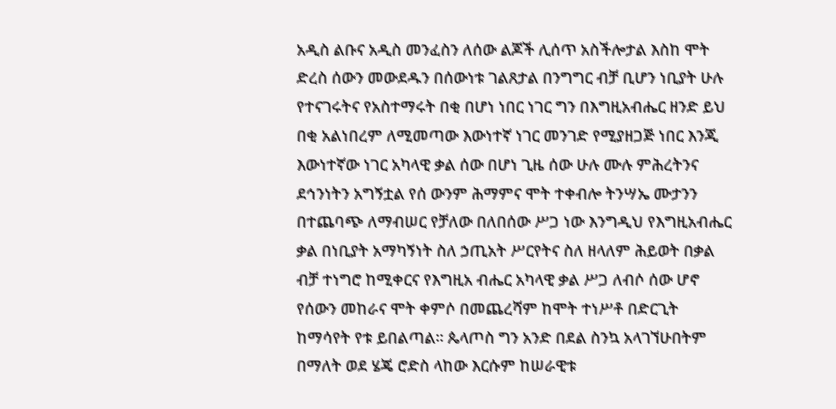አዲስ ልቡና አዲስ መንፈስን ለሰው ልጆች ሊሰጥ አስችሎታል እስከ ሞት ድረስ ሰውን መውደዱን በሰውነቱ ገልጸታል በንግግር ብቻ ቢሆን ነቢያት ሁሉ የተናገሩትና የአስተማሩት በቂ በሆነ ነበር ነገር ግን በእግዚአብሔር ዘንድ ይህ በቂ አልነበረም ለሚመጣው እውነተኛ ነገር መንገድ የሚያዘጋጅ ነበር እንጂ እውነተኛው ነገር አካላዊ ቃል ሰው በሆነ ጊዜ ሰው ሁሉ ሙሉ ምሕረትንና ደኅንነትን አግኝቷል የሰ ውንም ሕማምና ሞት ተቀብሎ ትንሣኤ ሙታንን በተጨባጭ ለማብሠር የቻለው በለበሰው ሥጋ ነው እንግዲህ የእግዚአብሔር ቃል በነቢያት አማካኝነት ስለ ኃጢአት ሥርየትና ስለ ዘላለም ሕይወት በቃል ብቻ ተነግሮ ከሚቀርና የእግዚአ ብሔር አካላዊ ቃል ሥጋ ለብሶ ሰው ሆኖ የሰውን መከራና ሞት ቀምሶ በመጨረሻም ከሞት ተነሥቶ በድርጊት ከማሳየት የቱ ይበልጣል። ጴላጦስ ግን አንድ በደል ስንኳ አላገኘሁበትም በማለት ወደ ሄጄ ሮድስ ላከው እርሱም ከሠራዊቱ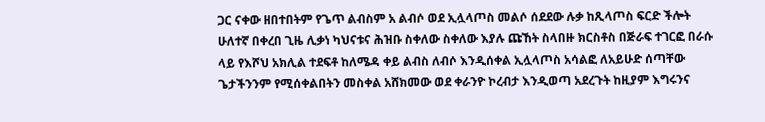ጋር ናቀው ዘበተበትም የጌጥ ልብስም አ ልብሶ ወደ ኢሏላጦስ መልሶ ሰደደው ሉቃ ከጺላጦስ ፍርድ ችሎት ሁለተኛ በቀረበ ጊዜ ሊቃነ ካህናቱና ሕዝቡ ስቀለው ስቀለው እያሉ ጩኸት ስላበዙ ክርስቶስ በጅራፍ ተገርፎ በራሱ ላይ የእሾህ አክሊል ተደፍቶ ከለሜዳ ቀይ ልብስ ለብሶ እንዲሰቀል ኢሏላጦስ አሳልፎ ለአይሁድ ሰጣቸው ጌታችንንም የሚሰቀልበትን መስቀል አሸክመው ወደ ቀራንዮ ኮረብታ እንዲወጣ አደረጉት ከዚያም እግሩንና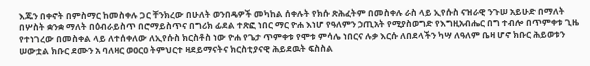እጁን በቀኖት በምስማር ከመስቀሉ ጋር ቸንክረው በሁለት ወንበዴዎች መካከል ሰቀሉት የክሱ ጽሕፈትም በመስቀሉ ራስ ላይ ኢየሱስ ናዝራዊ ንጉሠ አይሁድ በማለት በሦስት ቋንቋ ማለት በዕብራይስጥ በሮማይስጥና በግሪክ ፊደል ተጽፎ ነበር ማር ዮሐ እነሆ የዓለምን ኃጢአት የሚያስወግድ የእግዚአብሔር በግ ተብሎ በጥምቀቱ ጊዜ የተነገረው በመስቀል ላይ ለተሰቀለው ለኢየሱስ ክርስቶስ ነው ዮሐ የጌታ ጥምቀቱ የሞቱ ምሳሌ ነበርና ሉቃ እርሱ ለበደላችን ካሣ ለዓለም ቤዛ ሆኖ ክቡር ሕይወቱን ሠውቷል ክቡር ደሙን አ ባለዛር ወዐርዐ ትምህርተ ዛደይማናትና ክርስቲያናዊ ሕይደዉት ፍስስል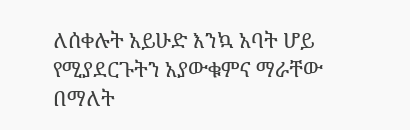ለሰቀሉት አይሁድ እንኳ አባት ሆይ የሚያደርጉትን አያውቁምና ማራቸው በማለት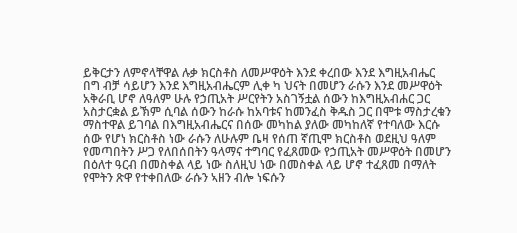ይቅርታን ለምኖላቸዋል ሉቃ ክርስቶስ ለመሥዋዕት እንደ ቀረበው እንደ እግዚአብሔር በግ ብቻ ሳይሆን እንደ እግዚአብሔርም ሊቀ ካ ህናት በመሆን ራሱን እንደ መሥዋዕት አቅራቢ ሆኖ ለዓለም ሁሉ የኃጢአት ሥርየትን አስገኝቷል ሰውን ከእግዚአብሐር ጋር አስታርቋል ይኽም ሲባል ሰውን ከራሱ ከአባቱና ከመንፈስ ቅዱስ ጋር በሞቱ ማስታረቁን ማስተዋል ይገባል በእግዚአብሔርና በሰው መካከል ያለው መካከለኛ የተባለው እርሱ ሰው የሆነ ክርስቶስ ነው ራሱን ለሁሉም ቤዛ የሰጠ ኛጢሞ ክርስቶስ ወደዚህ ዓለም የመጣበትን ሥጋ የለበሰበትን ዓላማና ተግባር የፈጸመው የኃጢአት መሥዋዕት በመሆን በዕለተ ዓርብ በመስቀል ላይ ነው ስለዚህ ነው በመስቀል ላይ ሆኖ ተፈጸመ በማለት የሞትን ጽዋ የተቀበለው ራሱን ኣዘን ብሎ ነፍሱን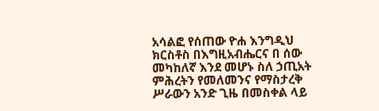አሳልፎ የሰጠው ዮሐ እንግዲህ ክርስቶስ በእግዚአብሔርና በ ሰው መካከለኛ እንደ መሆኑ ስለ ኃጢአት ምሕረትን የመለመንና የማስታረቅ ሥራውን አንድ ጊዜ በመስቀል ላይ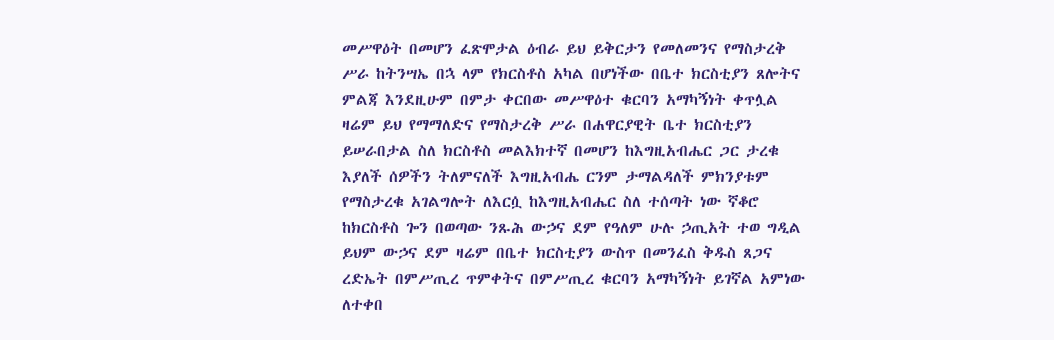መሥዋዕት በመሆን ፈጽሞታል ዕብራ ይህ ይቅርታን የመለመንና የማስታረቅ ሥራ ከትንሣኤ በኋ ላም የክርስቶስ አካል በሆነችው በቤተ ክርስቲያን ጸሎትና ምልጃ እንደዚሁም በምታ ቀርበው መሥዋዕተ ቁርባን አማካኝነት ቀጥሏል ዛሬም ይህ የማማለድና የማስታረቅ ሥራ በሐዋርያዊት ቤተ ክርስቲያን ይሠራበታል ስለ ክርስቶስ መልእክተኛ በመሆን ከእግዚአብሔር ጋር ታረቁ እያለች ሰዎችን ትለምናለች እግዚአብሔ ርንም ታማልዳለች ምክንያቱም የማስታረቁ አገልግሎት ለእርሷ ከእግዚአብሔር ስለ ተሰጣት ነው ኛቆሮ ከክርስቶስ ጐን በወጣው ንጹሕ ውኃና ደም የዓለም ሁሉ ኃጢአት ተወ ግዲል ይህም ውኃና ደም ዛሬም በቤተ ክርስቲያን ውስጥ በመንፈስ ቅዱስ ጸጋና ረድኤት በምሥጢረ ጥምቀትና በምሥጢረ ቁርባን አማካኝነት ይገኛል አምነው ለተቀበ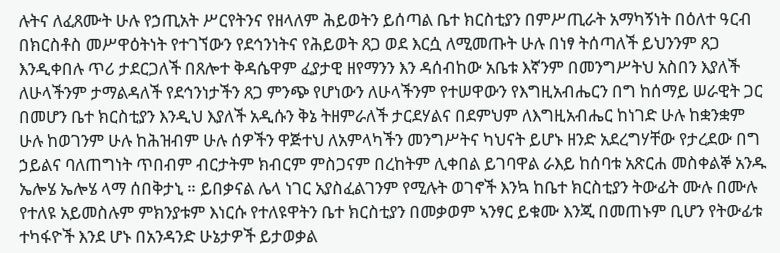ሉትና ለፈጸሙት ሁሉ የኃጢአት ሥርየትንና የዘላለም ሕይወትን ይሰጣል ቤተ ክርስቲያን በምሥጢራት አማካኝነት በዕለተ ዓርብ በክርስቶስ መሥዋዕትነት የተገኘውን የደኅንነትና የሕይወት ጸጋ ወደ እርሷ ለሚመጡት ሁሉ በነፃ ትሰጣለች ይህንንም ጸጋ እንዲቀበሉ ጥሪ ታደርጋለች በጸሎተ ቅዳሴዋም ፈያታዊ ዘየማንን እን ዳሰብከው አቤቱ እኛንም በመንግሥትህ አስበን እያለች ለሁላችንም ታማልዳለች የደኅንነታችን ጸጋ ምንጭ የሆነውን ለሁላችንም የተሠዋውን የእግዚአብሔርን በግ ከሰማይ ሠራዊት ጋር በመሆን ቤተ ክርስቲያን እንዲህ እያለች አዲሱን ቅኔ ትዘምራለች ታርደሃልና በደምህም ለእግዚአብሔር ከነገድ ሁሉ ከቋንቋም ሁሉ ከወገንም ሁሉ ከሕዝብም ሁሉ ሰዎችን ዋጅተህ ለአምላካችን መንግሥትና ካህናት ይሆኑ ዘንድ አደረግሃቸው የታረደው በግ ኃይልና ባለጠግነት ጥበብም ብርታትም ክብርም ምስጋናም በረከትም ሊቀበል ይገባዋል ራእይ ከሰባቱ አጽርሐ መስቀልኞ አንዱ ኤሎሄ ኤሎሄ ላማ ሰበቅታኒ ። ይበቃናል ሌላ ነገር አያስፈልገንም የሚሉት ወገኖች እንኳ ከቤተ ክርስቲያን ትውፊት ሙሉ በሙሉ የተለዩ አይመስሉም ምክንያቱም እነርሱ የተለዩዋትን ቤተ ክርስቲያን በመቃወም ኣንፃር ይቁሙ እንጂ በመጠኑም ቢሆን የትውፊቱ ተካፋዮች እንደ ሆኑ በአንዳንድ ሁኔታዎች ይታወቃል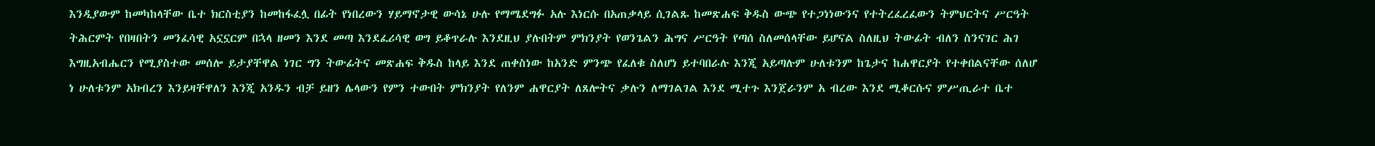እንዲያውም ከመካከላቸው ቤተ ክርስቲያን ከመከፋፈሏ በፊት የነበረውን ሃይማኖታዊ ውሳኔ ሁሉ የማሜደግፉ አሉ እነርሱ በአጠቃላይ ሲገልጹ ከመጽሐፍ ቅዱስ ውጭ የተጋነነውንና የተትረፈረፈውን ትምህርትና ሥርዓት ትሕርምት የበዛበትን መንፈሳዊ አኗኗርም በኋላ ዘመን እንደ መጣ እንደፈሪሳዊ ወግ ይቆጥራሉ እንደዚህ ያሉበትም ምክንያት የወንጌልን ሕግና ሥርዓት የጣሰ ስለመሰላቸው ይሆናል ስለዚህ ትውፊት ብለን ስንናገር ሕገ እግዚአብሔርን የሚያስተው መሰሎ ይታያቸዋል ነገር ግን ትውፊትና መጽሐፍ ቅዱስ ከላይ እንደ ጠቀስነው ከአንድ ምንጭ የፈለቁ ስለሆነ ይተባበራሉ እንጂ አይጣሉም ሁለቱንም ከጌታና ከሐዋርያት የተቀበልናቸው ሰለሆ ነ ሁለቱንም አክብረን እንይዛቸዋለን እንጂ አንዱን ብቻ ይዘን ሌላውን የምን ተውበት ምክንያት የለንም ሐዋርያት ለጸሎትና ቃሉን ለማገልገል እንደ ሚተጉ እንጀራንም አ ብረው እንደ ሚቆርሱና ምሥጢራተ ቤተ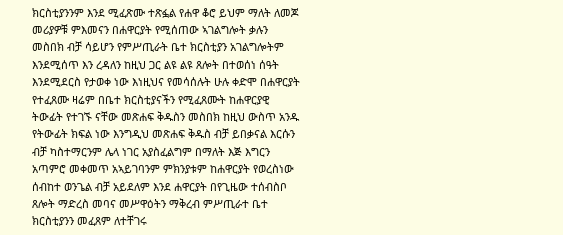ክርስቲያንንም እንደ ሚፈጽሙ ተጽፏል የሐዋ ቆሮ ይህም ማለት ለመጆ መሪያዎቹ ምእመናን በሐዋርያት የሚሰጠው ኣገልግሎት ቃሉን መስበክ ብቻ ሳይሆን የምሥጢራት ቤተ ክርስቲያን አገልግሎትም እንደሚሰጥ እን ረዳለን ከዚህ ጋር ልዩ ልዩ ጸሎት በተወሰነ ሰዓት እንደሚደርስ የታወቀ ነው እነዚህና የመሳሰሉት ሁሉ ቀድሞ በሐዋርያት የተፈጸሙ ዛሬም በቤተ ክርስቲያናችን የሚፈጸሙት ከሐዋርያዊ ትውፊት የተገኙ ናቸው መጽሐፍ ቅዱስን መስበክ ከዚህ ውስጥ አንዱ የትውፊት ክፍል ነው እንግዲህ መጽሐፍ ቅዱስ ብቻ ይበቃናል እርሱን ብቻ ካስተማርንም ሌላ ነገር አያስፈልግም በማለት እጅ እግርን አጣምሮ መቀመጥ አኣይገባንም ምክንያቱም ከሐዋርያት የወረስነው ሰብከተ ወንጌል ብቻ አይደለም እንደ ሐዋርያት በየጊዜው ተሰብስቦ ጸሎት ማድረስ መባና መሥዋዕትን ማቅረብ ምሥጢራተ ቤተ ክርስቲያንን መፈጸም ለተቸገሩ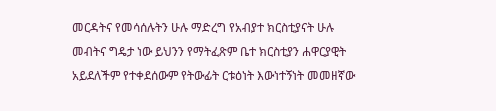መርዳትና የመሳሰሉትን ሁሉ ማድረግ የአብያተ ክርስቲያናት ሁሉ መብትና ግዴታ ነው ይህንን የማትፈጽም ቤተ ክርስቲያን ሐዋርያዊት አይደለችም የተቀደሰውም የትውፊት ርቱዕነት እውነተኝነት መመዘኛው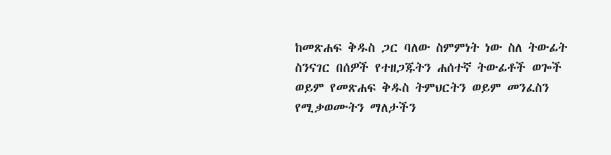ከመጽሐፍ ቅዱስ ጋር ባለው ስምምነት ነው ስለ ትውፊት ስንናገር በሰዎች የተዘጋጁትን ሐሰተኛ ትውፊቶች ወጐች ወይም የመጽሐፍ ቅዱስ ትምህርትን ወይም መንፈስን የሚቃወሙትን ማለታችን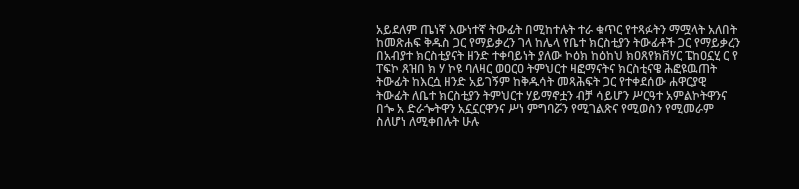አይደለም ጤነኛ እውነተኛ ትውፊት በሚከተሉት ተራ ቁጥር የተጻፉትን ማሟላት አለበት ከመጽሐፍ ቅዱስ ጋር የማይቃረን ገላ ከሌላ የቤተ ክርስቲያን ትውፊቶች ጋር የማይቃረን በአብያተ ክርስቲያናት ዘንድ ተቀባይነት ያለው ኮዕክ ከዕከህ ክዐጸየክቨሃር ፔከዐኗሂ ር የ ፐፍኮ ጸዝበ ክ ሃ ኮዩ ባለዛር ወዐርዐ ትምህርተ ዛፎማናትና ክርስቲናዌ ሕፎዩዉጠት ትውፊት ከእርሷ ዘንድ አይገኝም ከቅዱሳት መጻሕፍት ጋር የተቀደሰው ሐዋርያዊ ትውፊት ለቤተ ክርስቲያን ትምህርተ ሃይማኖቷን ብቻ ሳይሆን ሥርዓተ አምልኮትዋንና በጐ አ ድራጐትዋን አኗኗርዋንና ሥነ ምግባሯን የሚገልጽና የሚወስን የሚመራም ስለሆነ ለሚቀበሉት ሁሉ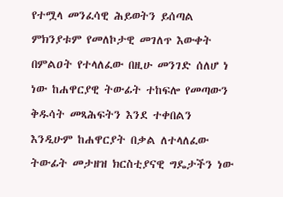የተሟላ መንፈሳዊ ሕይወትን ይሰጣል ምክንያቱም የመለኮታዊ መገለጥ እውቀት በምልዐት የተላለፈው በዚሁ መንገድ ሰለሆ ነ ነው ከሐዋርያዊ ትውፊት ተከፍሎ የመጣውን ቅዱሳት መጻሕፍትን እንደ ተቀበልን እንዲሁም ከሐዋርያት በቃል ለተላለፈው ትውፊት መታዘዝ ክርስቲያናዊ ግዴታችን ነው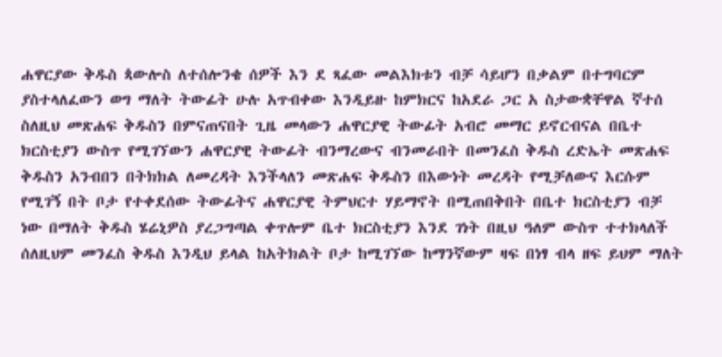ሐዋርያው ቅዱስ ጳውሎስ ለተሰሎንቄ ሰዎች እን ደ ጻፈው መልእክቱን ብቻ ሳይሆን በቃልም በተግባርም ያስተላለፈውን ወግ ማለት ትውፊት ሁሉ አጥብቀው እንዲይዙ ከምክርና ከአደራ ጋር አ ስታውቋቸዋል ኛተሰ ስለዚህ መጽሐፍ ቅዱስን በምናጠናበት ጊዜ መላውን ሐዋርያዊ ትውፊት አብሮ መማር ይኖርብናል በቤተ ክርስቲያን ውስጥ የሚገኘውን ሐዋርያዊ ትውፊት ብንማረውና ብንመራበት በመንፈስ ቅዱስ ረድኤት መጽሐፍ ቅዱስን አንብበን በትክክል ለመረዳት እንችላለን መጽሐፍ ቅዱስን በእውነት መረዳት የሚቻለውና እርሱም የሚገኝ በት ቦታ የተቀደሰው ትውፊትና ሐዋርያዊ ትምህርተ ሃይማኖት በሚጠበቅበት በቤተ ክርስቲያን ብቻ ነው በማለት ቅዱስ ሄሬኒዎስ ያረጋግጣል ቀጥሎም ቤተ ክርስቲያን እንደ ገነት በዚህ ዓለም ውስጥ ተተክላለች ሰለዚህም መንፈስ ቅዱስ እንዲህ ይላል ከአትክልት ቦታ ከሚገኘው ከማንኛውም ዛፍ በነፃ ብላ ዘፍ ይህም ማለት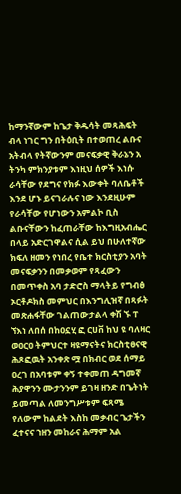ከማንኛውም ከጌታ ቅዱሳት መጻሕፍት ብላ ነገር ግን በትዕቢት በተወጠረ ልቡና አትብላ የትኛውንም መናፍቃዊ ቅራኔን አ ትንካ ምክንያቱም እነዚህ ሰዎች እነሱ ራሳቸው የደግና የክፉ እውቀት ባለቤቶች እንደ ሆኑ ይናገራሉና ነው እንደዚሁም የራሳቸው የሆነውን አምልኮ ቢስ ልቡናቸውን ከፈጠራቸው ከእግዚአብሔር በላይ አድርገዋልና ሲል ይህ በሁለተኛው ክፍለ ዘመን የነበረ የቤተ ክርስቲያን አባት መናፍቃንን በመቃወም የጻፈውን በመጥቀስ አባ ታድሮስ ማላትይ የግብፅ ኦርቶዶክስ መምህር በእንግሊዝኛ በጻፉት መጽሐፋቸው ገልጠውታልላ ቀሽ ኙ ፐ ኘእነ ለበሰ በከዐኗሂ ፎ ርሀቨ ከህ ዩ ባለዛር ወዐርዐ ትምህርተ ዛዩማናትና ክርስቲፀናዊ ሕጾፎዉት አንቀጽ ሟ በክብር ወደ ሰማይ ዐረገ በአባቱም ቀኝ ተቀመጠ ዳግመኛ ሕያዋንን ሙታንንም ይገዛ ዘንድ በጌትነት ይመጣል ለመንግሥቱም ፍጻሜ የለውም ከልደት እስከ መቃብር ጌታችን ፈተናና ኀዘን መከራና ሕማም አል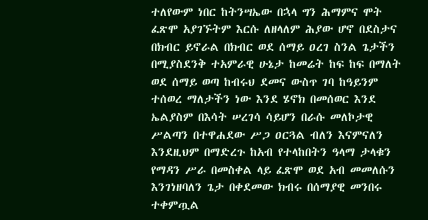ተለየውም ነበር ከትንሣኤው በኋላ ግን ሕማምና ሞት ፈጽሞ አያገኙትም እርሱ ለዘላለም ሕያው ሆኖ በደስታና በክብር ይኖራል በክብር ወደ ሰማይ ዐረገ ስንል ጌታችን በሚያስደንቅ ተአምራዊ ሁኔታ ከመሬት ከፍ ከፍ በማለት ወደ ሰማይ ወጣ ከብሩህ ደመና ውስጥ ገባ ከዓይንም ተሰወረ ማለታችን ነው እንደ ሄኖክ በመሰወር እንደ ኤልያስም በእሳት ሠረገሳ ሳይሆን በራሱ መለኮታዊ ሥልጣን በተዋሐደው ሥጋ ዐርጓል ብለን እናምናለን እንደዚህም በማድረጉ ከአብ የተላከበትን ዓላማ ታላቁን የማዳን ሥራ በመስቀል ላይ ፈጽሞ ወደ አብ መመለሱን እንገነዘባለን ጌታ በቀደመው ክብሩ በሰማያዊ መንበሩ ተቀምጧል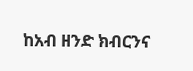ከአብ ዘንድ ክብርንና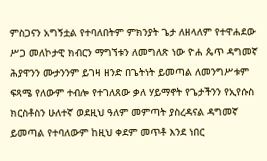ምስጋናን አግኝቷል የተባለበትም ምክንያት ጌታ ለዘላለም የተዋሐደው ሥጋ መለኮታዊ ክብርን ማግኘቱን ለመግለጽ ነው ዮሐ ጴጥ ዳግመኛ ሕያዋንን ሙታንንም ይገዛ ዘንድ በጌትነት ይመጣል ለመንግሥቱም ፍጻሜ የለውም ተብሎ የተገለጸው ቃለ ሃይማኖት የጌታችንን የኢየሱስ ክርስቶስን ሁለተኛ ወደዚህ ዓለም መምጣት ያስረዳናል ዳግመኛ ይመጣል የተባለውም ከዚህ ቀደም መጥቶ እንደ ነበር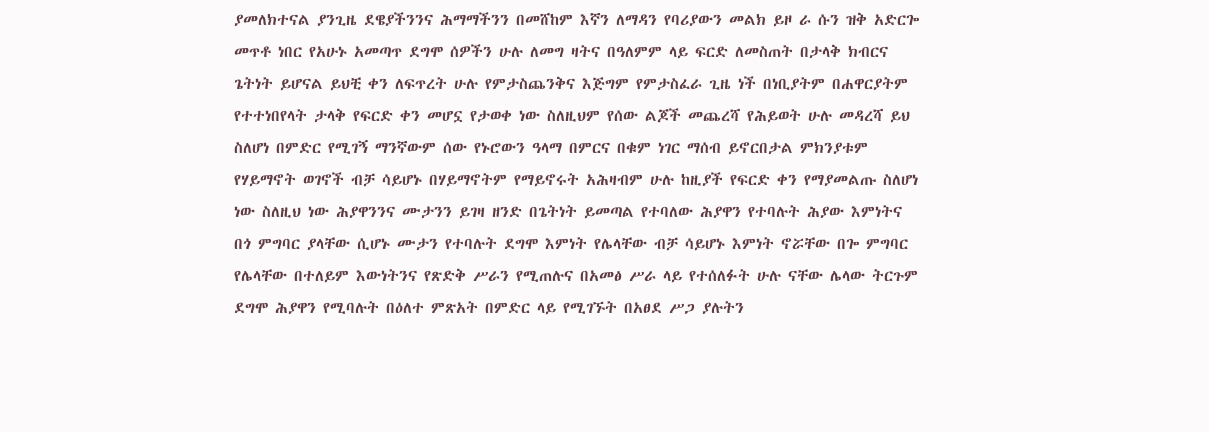ያመለክተናል ያንጊዜ ደዌያችንንና ሕማማችንን በመሸከም እኛን ለማዳን የባሪያውን መልክ ይዞ ራ ሱን ዝቅ አድርጐ መጥቶ ነበር የአሁኑ አመጣጥ ደግሞ ሰዎችን ሁሉ ለመግ ዛትና በዓለምም ላይ ፍርድ ለመስጠት በታላቅ ክብርና ጌትነት ይሆናል ይህቺ ቀን ለፍጥረት ሁሉ የምታስጨንቅና እጅግም የምታስፈራ ጊዜ ነች በነቢያትም በሐዋርያትም የተተነበየላት ታላቅ የፍርድ ቀን መሆኗ የታወቀ ነው ስለዚህም የሰው ልጆች መጨረሻ የሕይወት ሁሉ መዳረሻ ይህ ስለሆነ በምድር የሚገኝ ማንኛውም ሰው የኑሮውን ዓላማ በምርና በቁም ነገር ማሰብ ይኖርበታል ምክንያቱም የሃይማኖት ወገኖች ብቻ ሳይሆኑ በሃይማኖትም የማይኖሩት አሕዛብም ሁሉ ከዚያች የፍርድ ቀን የማያመልጡ ስለሆነ ነው ስለዚህ ነው ሕያዋንንና ሙታንን ይገዛ ዘንድ በጌትነት ይመጣል የተባለው ሕያዋን የተባሉት ሕያው እምነትና በጎ ምግባር ያላቸው ሲሆኑ ሙታን የተባሉት ደግሞ እምነት የሌላቸው ብቻ ሳይሆኑ እምነት ኖሯቸው በጐ ምግባር የሌላቸው በተለይም እውነትንና የጽድቅ ሥራን የሚጠሉና በአመፅ ሥራ ላይ የተሰለፉት ሁሉ ናቸው ሌላው ትርጉም ደግሞ ሕያዋን የሚባሉት በዕለተ ምጽአት በምድር ላይ የሚገኙት በአፀደ ሥጋ ያሉትን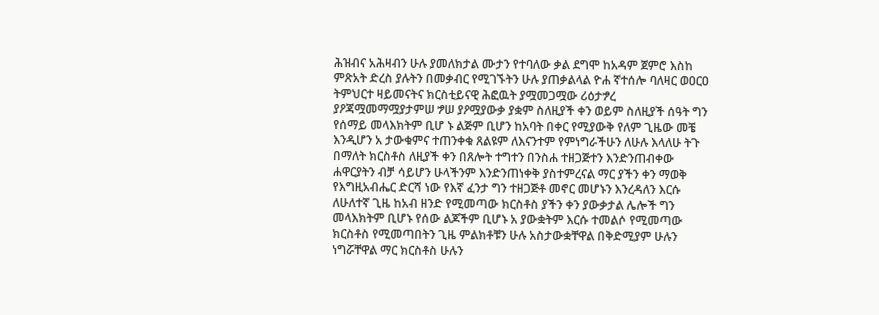ሕዝብና አሕዛብን ሁሉ ያመለክታል ሙታን የተባለው ቃል ደግሞ ከአዳም ጀምሮ እስከ ምጽአት ድረስ ያሉትን በመቃብር የሚገኙትን ሁሉ ያጠቃልላል ዮሐ ኛተሰሎ ባለዛር ወዐርዐ ትምህርተ ዛይመናትና ክርስቲይናዊ ሕፎዉት ያሟመጋሟው ሪዕታፇረ ያዖጃሟመማሟያታምሠ ፇሠ ያዖሟያውቃ ያቋም ስለዚያች ቀን ወይም ስለዚያች ሰዓት ግን የሰማይ መላእክትም ቢሆ ኑ ልጅም ቢሆን ከአባት በቀር የሚያውቅ የለም ጊዜው መቼ እንዲሆን አ ታውቁምና ተጠንቀቁ ጸልዩም ለእናንተም የምነግራችሁን ለሁሉ እላለሁ ትጉ በማለት ክርስቶስ ለዚያች ቀን በጸሎት ተግተን በንስሐ ተዘጋጅተን እንድንጠብቀው ሐዋርያትን ብቻ ሳይሆን ሁላችንም እንድንጠነቀቅ ያስተምረናል ማር ያችን ቀን ማወቅ የእግዚአብሔር ድርሻ ነው የእኛ ፈንታ ግን ተዘጋጅቶ መኖር መሆኑን እንረዳለን እርሱ ለሁለተኛ ጊዜ ከአብ ዘንድ የሚመጣው ክርስቶስ ያችን ቀን ያውቃታል ሌሎች ግን መላእክትም ቢሆኑ የሰው ልጆችም ቢሆኑ አ ያውቋትም እርሱ ተመልሶ የሚመጣው ክርስቶስ የሚመጣበትን ጊዜ ምልክቶቹን ሁሉ አስታውቋቸዋል በቅድሚያም ሁሉን ነግሯቸዋል ማር ክርስቶስ ሁሉን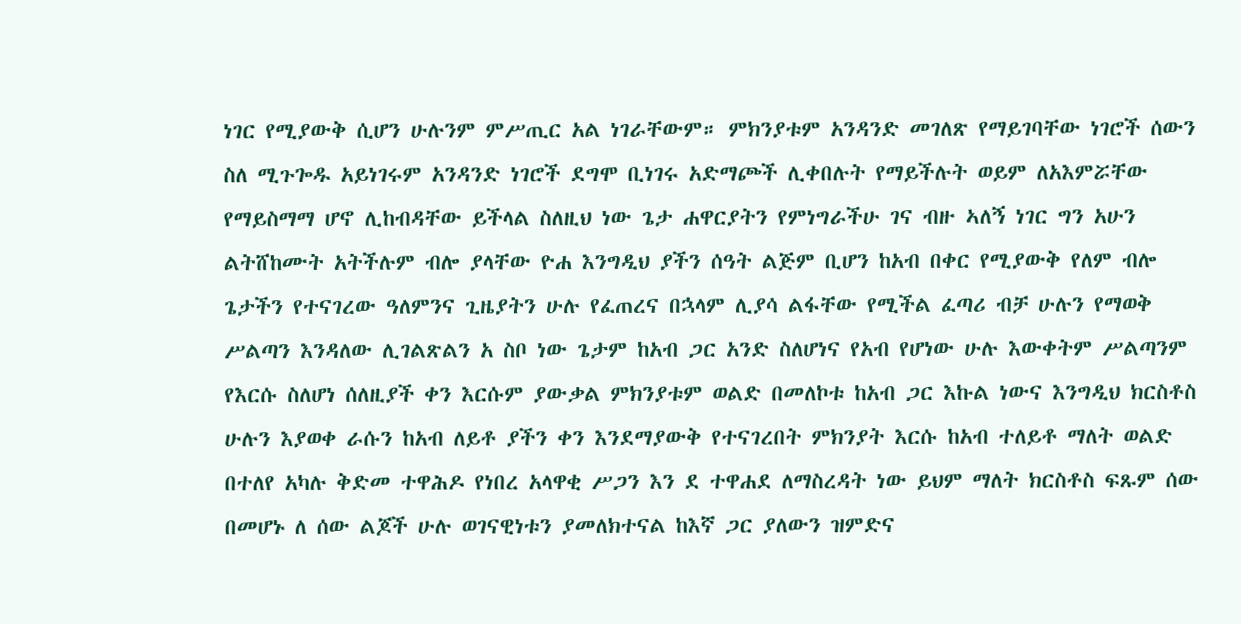ነገር የሚያውቅ ሲሆን ሁሉንም ምሥጢር አል ነገራቸውም። ምክንያቱም አንዳንድ መገለጽ የማይገባቸው ነገሮች ሰውን ስለ ሚጉጐዱ አይነገሩም አንዳንድ ነገሮች ደግሞ ቢነገሩ አድማጮች ሊቀበሉት የማይችሉት ወይም ለአእምሯቸው የማይስማማ ሆኖ ሊከብዳቸው ይችላል ስለዚህ ነው ጌታ ሐዋርያትን የምነግራችሁ ገና ብዙ ኣለኝ ነገር ግን አሁን ልትሸከሙት አትችሉም ብሎ ያላቸው ዮሐ እንግዲህ ያችን ሰዓት ልጅም ቢሆን ከአብ በቀር የሚያውቅ የለም ብሎ ጌታችን የተናገረው ዓለምንና ጊዜያትን ሁሉ የፈጠረና በኋላም ሊያሳ ልፋቸው የሚችል ፈጣሪ ብቻ ሁሉን የማወቅ ሥልጣን እንዳለው ሊገልጽልን አ ስቦ ነው ጌታም ከአብ ጋር አንድ ስለሆነና የአብ የሆነው ሁሉ እውቀትም ሥልጣንም የእርሱ ስለሆነ ሰለዚያች ቀን እርሱም ያውቃል ምክንያቱም ወልድ በመለኮቱ ከአብ ጋር እኩል ነውና እንግዲህ ክርስቶስ ሁሉን እያወቀ ራሱን ከአብ ለይቶ ያችን ቀን እንደማያውቅ የተናገረበት ምክንያት እርሱ ከአብ ተለይቶ ማለት ወልድ በተለየ አካሉ ቅድመ ተዋሕዶ የነበረ አላዋቂ ሥጋን እን ደ ተዋሐደ ለማስረዳት ነው ይህም ማለት ክርስቶስ ፍጹም ሰው በመሆኑ ለ ሰው ልጆች ሁሉ ወገናዊነቱን ያመለክተናል ከእኛ ጋር ያለውን ዝምድና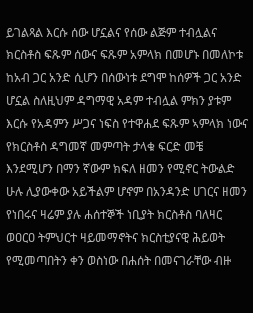ይገልጻል እርሱ ሰው ሆኗልና የሰው ልጅም ተብሏልና ክርስቶስ ፍጹም ሰውና ፍጹም አምላክ በመሆኑ በመለኮቱ ከአብ ጋር አንድ ሲሆን በሰውነቱ ደግሞ ከሰዎች ጋር አንድ ሆኗል ስለዚህም ዳግማዊ አዳም ተብሏል ምክን ያቱም እርሱ የአዳምን ሥጋና ነፍስ የተዋሐደ ፍጹም ኣምላክ ነውና የክርስቶስ ዳግመኛ መምጣት ታላቁ ፍርድ መቼ እንደሚሆን በማን ኛውም ክፍለ ዘመን የሚኖር ትውልድ ሁሉ ሊያውቀው አይችልም ሆኖም በአንዳንድ ሀገርና ዘመን የነበሩና ዛሬም ያሉ ሐሰተኞች ነቢያት ክርስቶስ ባለዛር ወዐርዐ ትምህርተ ዛይመማኖትና ክርስቲያናዊ ሕይወት የሚመጣበትን ቀን ወስነው በሐሰት በመናገራቸው ብዙ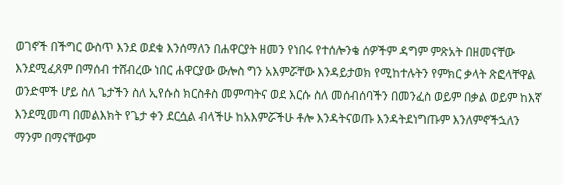ወገኖች በችግር ውስጥ እንደ ወደቁ እንሰማለን በሐዋርያት ዘመን የነበሩ የተሰሎንቄ ሰዎችም ዳግም ምጽአት በዘመናቸው እንደሚፈጸም በማሰብ ተሸብረው ነበር ሐዋርያው ውሎስ ግን አእምሯቸው እንዳይታወክ የሚከተሉትን የምክር ቃላት ጽፎላቸዋል ወንድሞች ሆይ ስለ ጌታችን ስለ ኢየሱስ ክርስቶስ መምጣትና ወደ እርሱ ስለ መሰብሰባችን በመንፈስ ወይም በቃል ወይም ከእኛ እንደሚመጣ በመልእክት የጌታ ቀን ደርሷል ብላችሁ ከአእምሯችሁ ቶሎ እንዳትናወጡ እንዳትደነግጡም እንለምኖችኋለን ማንም በማናቸውም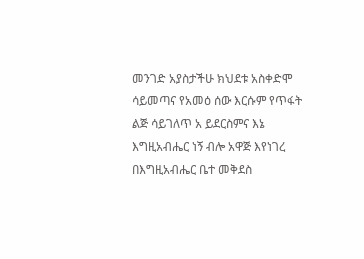መንገድ አያስታችሁ ክህደቱ አስቀድሞ ሳይመጣና የአመዕ ሰው እርሱም የጥፋት ልጅ ሳይገለጥ አ ይደርስምና እኔ እግዚአብሔር ነኝ ብሎ አዋጅ እየነገረ በእግዚአብሔር ቤተ መቅደስ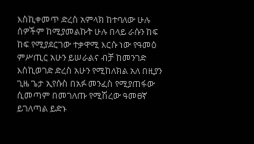እስኪቀመጥ ድረስ አምላክ ከተባለው ሁሉ ሰዎችም ከሚያመልኩት ሁሉ በላይ ራሱን ከፍ ከፍ የሚያደርገው ተቃዋሚ እርሱ ነው የዓመዕ ምሥጢር አሁን ይሠራልና ብቻ ከመንገድ እስኪወገድ ድረስ አሁን የሚከለክል አለ በዚያን ጊዜ ጌታ ኢየሱስ በአፉ መንፈስ የሚያጠፋው ሲመጣም በመገለጡ የሚሽረው ዓመፀኛ ይገለጣል ይድኑ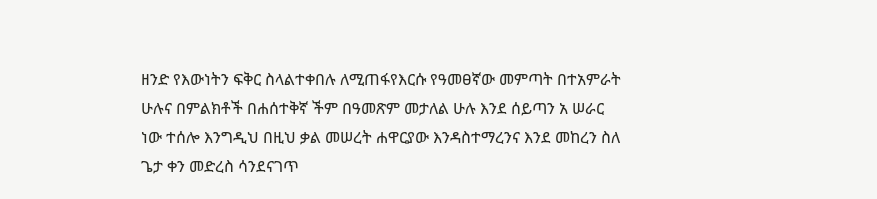ዘንድ የእውነትን ፍቅር ስላልተቀበሉ ለሚጠፋየእርሱ የዓመፀኛው መምጣት በተአምራት ሁሉና በምልክቶች በሐሰተቅኛ ችም በዓመጽም መታለል ሁሉ እንደ ሰይጣን አ ሠራር ነው ተሰሎ እንግዲህ በዚህ ቃል መሠረት ሐዋርያው እንዳስተማረንና እንደ መከረን ስለ ጌታ ቀን መድረስ ሳንደናገጥ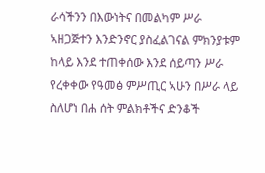ራሳችንን በእውነትና በመልካም ሥራ ኣዘጋጅተን እንድንኖር ያስፈልገናል ምክንያቱም ከላይ እንደ ተጠቀሰው እንደ ሰይጣን ሥራ የረቀቀው የዓመፅ ምሥጢር ኣሁን በሥራ ላይ ስለሆነ በሐ ሰት ምልክቶችና ድንቆች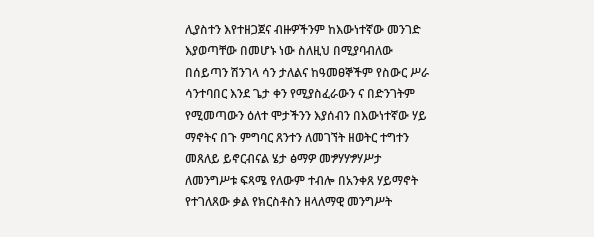ሊያስተን እየተዘጋጀና ብዙዎችንም ከእውነተኛው መንገድ እያወጣቸው በመሆኑ ነው ስለዚህ በሚያባብለው በሰይጣን ሽንገላ ሳን ታለልና ከዓመፀኞችም የስውር ሥራ ሳንተባበር እንደ ጌታ ቀን የሚያስፈራውን ና በድንገትም የሚመጣውን ዕለተ ሞታችንን እያሰብን በእውነተኛው ሃይ ማኖትና በጉ ምግባር ጸንተን ለመገኘት ዘወትር ተግተን መጸለይ ይኖርብናል ሄታ ፅማዎ መፇሃሃፇሃሥታ ለመንግሥቱ ፍጻሜ የለውም ተብሎ በአንቀጸ ሃይማኖት የተገለጸው ቃል የክርስቶስን ዘላለማዊ መንግሥት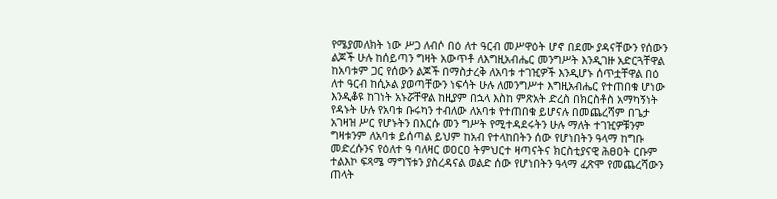የሜያመለክት ነው ሥጋ ለብሶ በዕ ለተ ዓርብ መሥዋዕት ሆኖ በደሙ ያዳናቸውን የሰውን ልጆች ሁሉ ከሰይጣን ግዛት አውጥቶ ለእግዚአብሔር መንግሥት እንዲገዙ አድርጓቸዋል ከአባቱም ጋር የሰውን ልጆች በማስታረቅ ለአባቱ ተገዢዎች እንዲሆኑ ሰጥቷቸዋል በዕ ለተ ዓርብ ከሲኦል ያወጣቸውን ነፍሳት ሁሉ ለመንግሥተ እግዚአብሔር የተጠበቁ ሆነው እንዲቆዩ ከገነት አኑሯቸዋል ከዚያም በኋላ እስከ ምጽአት ድረስ በክርስቶስ አማካኝነት የዳኑት ሁሉ የአባቱ ቡሩካን ተብለው ለአባቱ የተጠበቁ ይሆናሉ በመጨረሻም በጌታ አገዛዝ ሥር የሆኑትን በእርሱ መን ግሥት የሚተዳደሩትን ሁሉ ማለት ተገዢዎቹንም ግዛቱንም ለአባቱ ይሰጣል ይህም ከአብ የተላከበትን ሰው የሆነበትን ዓላማ ከግቡ መድረሱንና የዕለተ ዓ ባለዛር ወዐርዐ ትምህርተ ዛጣናትና ክርስቲያናዊ ሕፀዐት ርቡም ተልእኮ ፍጻሜ ማግኘቱን ያስረዳናል ወልድ ሰው የሆነበትን ዓላማ ፈጽሞ የመጨረሻውን ጠላት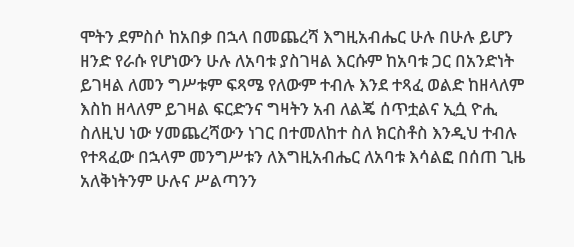ሞትን ደምስሶ ከአበቃ በኋላ በመጨረሻ እግዚአብሔር ሁሉ በሁሉ ይሆን ዘንድ የራሱ የሆነውን ሁሉ ለአባቱ ያስገዛል እርሱም ከአባቱ ጋር በአንድነት ይገዛል ለመን ግሥቱም ፍጻሜ የለውም ተብሉ እንደ ተጻፈ ወልድ ከዘላለም እስከ ዘላለም ይገዛል ፍርድንና ግዛትን አብ ለልጄ ሰጥቷልና ኢሷ ዮሒ ስለዚህ ነው ሃመጨረሻውን ነገር በተመለከተ ስለ ክርስቶስ እንዲህ ተብሉ የተጻፈው በኋላም መንግሥቱን ለእግዚአብሔር ለአባቱ እሳልፎ በሰጠ ጊዜ አለቅነትንም ሁሉና ሥልጣንን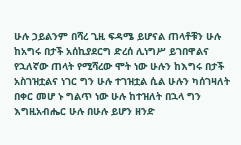ሁሉ ኃይልንም በሻረ ጊዚ ፍዳሜ ይሆናል ጠላቶቹን ሁሉ ከአግሩ በታች አሰኪያደርግ ድረሰ ሊነግሥ ይገበዋልና የኋለኛው ጠላት የሚሻረው ሞት ነው ሁሉን ከእግሩ በታች አስገዝቷልና ነገር ግን ሁሉ ተገዝቷል ሲል ሁሉን ካሰገዛለት በቀር መሆ ኑ ግልጥ ነው ሁሉ ከተዝለት በኋላ ግን እግዚአብሔር ሁሉ በሁሉ ይሆን ዘንድ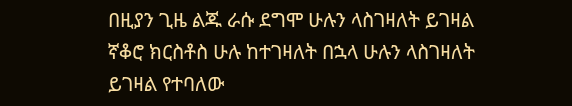በዚያን ጊዜ ልጁ ራሱ ደግሞ ሁሉን ላስገዛለት ይገዛል ኛቆሮ ክርስቶስ ሁሉ ከተገዛለት በኋላ ሁሉን ላስገዛለት ይገዛል የተባለው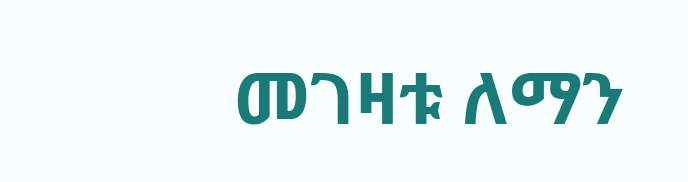መገዛቱ ለማን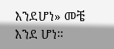እንደሆነ» መቼ እንደ ሆነ።